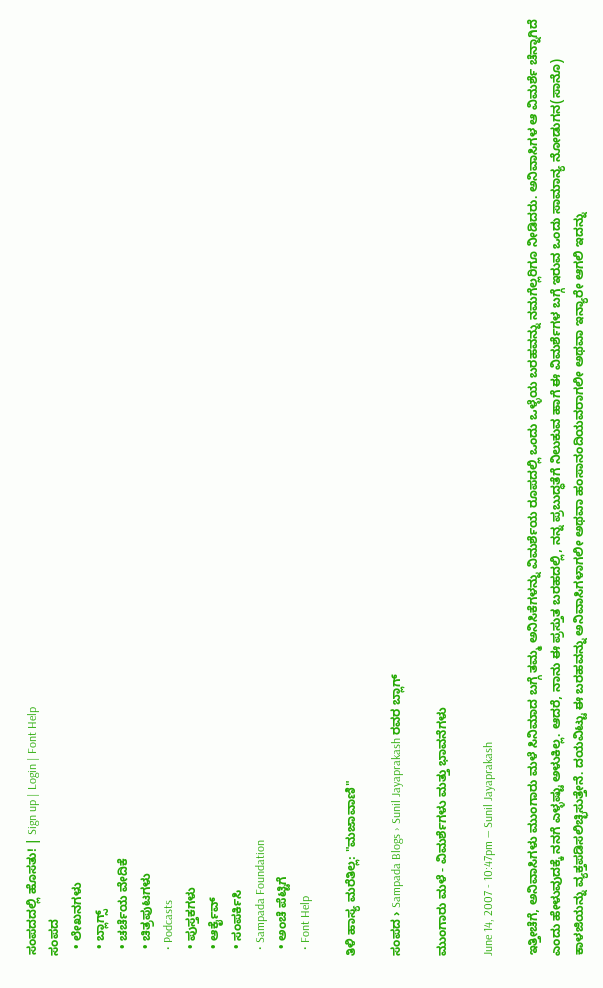ಸಂಪದದಲ್ಲಿ ಹೊಸತು! | Sign up | Login | Font Help
ಸಂಪದ
  • ಲೇಖನಗಳು
  • ಬ್ಲಾಗ್ಸ್
  • ಚರ್ಚೆಯ ವೇದಿಕೆ
  • ಚಿತ್ರಪುಟಗಳು
  • Podcasts
  • ಪುಸ್ತಕಗಳು
  • ಆರ್ಕೈವ್
  • ಸಂಪರ್ಕಿಸಿ
  • Sampada Foundation
  • ಅಂಚೆ ಪೆಟ್ಟಿಗೆ
  • Font Help

ತಿಳಿ ಹಾಸ್ಯ ಮರೆತಿಲ್ಲ: "ಮಜಾವಾಣಿ"

ಸಂಪದ › Sampada Blogs › Sunil Jayaprakash ರವರ ಬ್ಲಾಗ್

ಮುಂಗಾರು ಮಳೆ - ವಿಮರ್ಶೆಗಳು ಮತ್ತು ಭಾವನೆಗಳು

June 14, 2007 - 10:47pm — Sunil Jayaprakash

ಇತ್ತೀಚೆಗೆ, ಅನಿವಾಸಿಗಳು ಮುಂಗಾರು ಮಳೆ ಸಿನಿಮಾದ ಬಗ್ಗೆ ತಮ್ಮ ಅನಿಸಿಕೆಗಳನ್ನು ವಿಮರ್ಶೆಯ ರೂಪದಲ್ಲಿ ಒಂದು ಒಳ್ಳೆಯ ಬರಹವನ್ನು ನಮಗೆಲ್ಲರಿಗೂ ನೀಡಿದರು. ಅನಿವಾಸಿಗಳ ಆ ವಿಮರ್ಶೆ ಚೆನ್ನಾಗಿದೆ ಎಂದು ಹೇಳುವುದಕ್ಕೆ ನನಗೆ ಎಳ್ಳಷ್ಟು ಅಳುಕಿಲ್ಲ. ಆದರೆ, ನಾನು ಈ ಪ್ರಸ್ತುತ ಬರಹದಲ್ಲಿ, ನನ್ನ ಪ್ರಬುದ್ಧತೆಗೆ ನಿಲುಕುವ ಹಾಗೆ ಈ ವಿಮರ್ಶೆಗಳ ಬಗ್ಗೆ ಇರುವ ಒಂದು ಸಾಮಾನ್ಯ ನೋಡುಗನ(ಸಾನೊ) ಕಾಳಜಿಯನ್ನು ವ್ಯಕ್ತಪಡಿಸಲಿಚ್ಛಿಸುತ್ತೇನೆ. ದಯವಿಟ್ಟು ಈ ಬರಹವನ್ನು ಅನಿವಾಸಿಗಳಾಗಲೀ ಅಥವಾ ಹಂಸಾನಂದಿಯವರಾಗಲೀ ಅಥವಾ ಇನ್ಯಾರೇ ಆಗಲಿ ಇದನ್ನು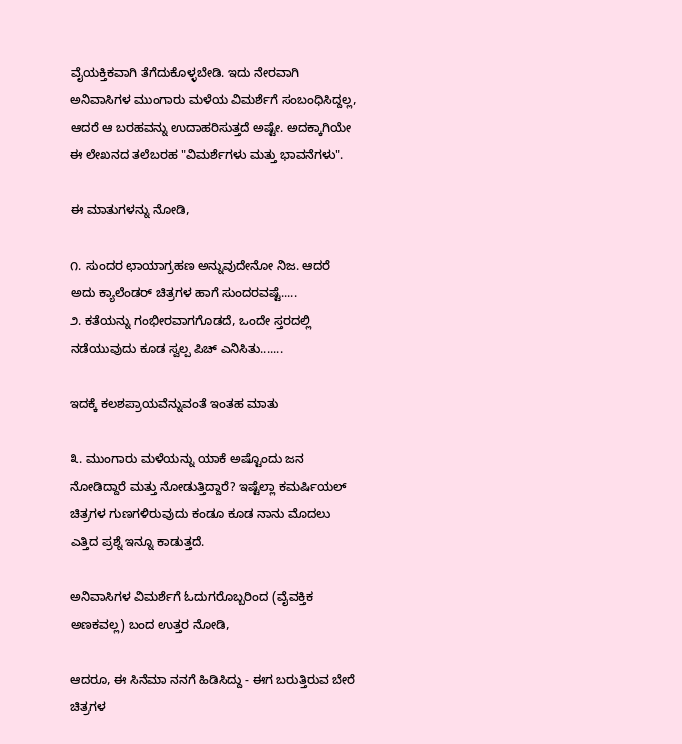ವೈಯಕ್ತಿಕವಾಗಿ ತೆಗೆದುಕೊಳ್ಳಬೇಡಿ. ಇದು ನೇರವಾಗಿ ಅನಿವಾಸಿಗಳ ಮುಂಗಾರು ಮಳೆಯ ವಿಮರ್ಶೆಗೆ ಸಂಬಂಧಿಸಿದ್ದಲ್ಲ, ಆದರೆ ಆ ಬರಹವನ್ನು ಉದಾಹರಿಸುತ್ತದೆ ಅಷ್ಟೇ. ಅದಕ್ಕಾಗಿಯೇ ಈ ಲೇಖನದ ತಲೆಬರಹ "ವಿಮರ್ಶೆಗಳು ಮತ್ತು ಭಾವನೆಗಳು".

ಈ ಮಾತುಗಳನ್ನು ನೋಡಿ,

೧. ಸುಂದರ ಛಾಯಾಗ್ರಹಣ ಅನ್ನುವುದೇನೋ ನಿಜ. ಆದರೆ ಅದು ಕ್ಯಾಲೆಂಡರ್‌ ಚಿತ್ರಗಳ ಹಾಗೆ ಸುಂದರವಷ್ಟೆ.....
೨. ಕತೆಯನ್ನು ಗಂಭೀರವಾಗಗೊಡದೆ, ಒಂದೇ ಸ್ತರದಲ್ಲಿ ನಡೆಯುವುದು ಕೂಡ ಸ್ವಲ್ಪ ಪಿಚ್ ಎನಿಸಿತು.......

ಇದಕ್ಕೆ ಕಲಶಪ್ರಾಯವೆನ್ನುವಂತೆ ಇಂತಹ ಮಾತು

೩. ಮುಂಗಾರು ಮಳೆಯನ್ನು ಯಾಕೆ ಅಷ್ಟೊಂದು ಜನ ನೋಡಿದ್ದಾರೆ ಮತ್ತು ನೋಡುತ್ತಿದ್ದಾರೆ? ಇಷ್ಟೆಲ್ಲಾ ಕಮರ್ಷಿಯಲ್‌ ಚಿತ್ರಗಳ ಗುಣಗಳಿರುವುದು ಕಂಡೂ ಕೂಡ ನಾನು ಮೊದಲು ಎತ್ತಿದ ಪ್ರಶ್ನೆ ಇನ್ನೂ ಕಾಡುತ್ತದೆ.

ಅನಿವಾಸಿಗಳ ವಿಮರ್ಶೆಗೆ ಓದುಗರೊಬ್ಬರಿಂದ (ವೈವಕ್ತಿಕ ಅಣಕವಲ್ಲ) ಬಂದ ಉತ್ತರ ನೋಡಿ,

ಆದರೂ, ಈ ಸಿನೆಮಾ ನನಗೆ ಹಿಡಿಸಿದ್ದು - ಈಗ ಬರುತ್ತಿರುವ ಬೇರೆ ಚಿತ್ರಗಳ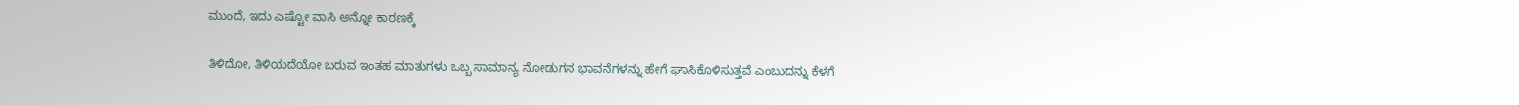ಮುಂದೆ, ಇದು ಎಷ್ಟೋ ವಾಸಿ ಅನ್ನೋ ಕಾರಣಕ್ಕೆ

ತಿಳಿದೋ, ತಿಳಿಯದೆಯೋ ಬರುವ ಇಂತಹ ಮಾತುಗಳು ಒಬ್ಬ ಸಾಮಾನ್ಯ ನೋಡುಗನ ಭಾವನೆಗಳನ್ನು ಹೇಗೆ ಘಾಸಿಕೊಳಿಸುತ್ತವೆ ಎಂಬುದನ್ನು ಕೆಳಗೆ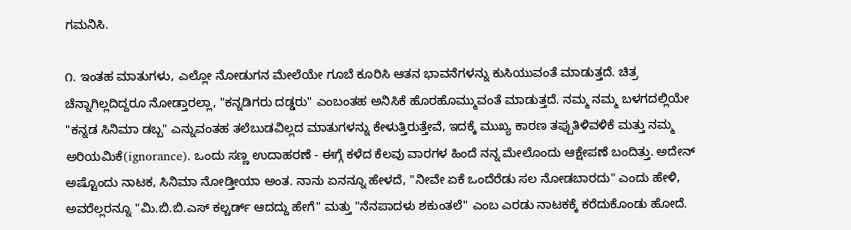ಗಮನಿಸಿ.

೧. ಇಂತಹ ಮಾತುಗಳು, ಎಲ್ಲೋ ನೋಡುಗನ ಮೇಲೆಯೇ ಗೂಬೆ ಕೂರಿಸಿ ಆತನ ಭಾವನೆಗಳನ್ನು ಕುಸಿಯುವಂತೆ ಮಾಡುತ್ತದೆ. ಚಿತ್ರ ಚೆನ್ನಾಗಿಲ್ಲದಿದ್ದರೂ ನೋಡ್ತಾರಲ್ಲಾ, "ಕನ್ನಡಿಗರು ದಡ್ಡರು" ಎಂಬಂತಹ ಅನಿಸಿಕೆ ಹೊರಹೊಮ್ಮುವಂತೆ ಮಾಡುತ್ತದೆ. ನಮ್ಮ ನಮ್ಮ ಬಳಗದಲ್ಲಿಯೇ "ಕನ್ನಡ ಸಿನಿಮಾ ಡಬ್ಬ" ಎನ್ನುವಂತಹ ತಲೆಬುಡವಿಲ್ಲದ ಮಾತುಗಳನ್ನು ಕೇಳುತ್ತಿರುತ್ತೇವೆ, ಇದಕ್ಕೆ ಮುಖ್ಯ ಕಾರಣ ತಪ್ಪುತಿಳಿವಳಿಕೆ ಮತ್ತು ನಮ್ಮ ಅರಿಯಮಿಕೆ(ignorance). ಒಂದು ಸಣ್ಣ ಉದಾಹರಣೆ - ಈಗ್ಗೆ ಕಳೆದ ಕೆಲವು ವಾರಗಳ ಹಿಂದೆ ನನ್ನ ಮೇಲೊಂದು ಆಕ್ಷೇಪಣೆ ಬಂದಿತ್ತು. ಅದೇನ್ ಅಷ್ಟೊಂದು ನಾಟಕ, ಸಿನಿಮಾ ನೋಡ್ತೀಯಾ ಅಂತ. ನಾನು ಏನನ್ನೂ ಹೇಳದೆ, "ನೀವೇ ಏಕೆ ಒಂದೆರೆಡು ಸಲ ನೋಡಬಾರದು" ಎಂದು ಹೇಳಿ, ಅವರೆಲ್ಲರನ್ನೂ "ಮಿ.ಬಿ.ಬಿ.ಎಸ್ ಕಲ್ಚರ್ಡ್ ಆದದ್ದು ಹೇಗೆ" ಮತ್ತು "ನೆನಪಾದಳು ಶಕುಂತಲೆ" ಎಂಬ ಎರಡು ನಾಟಕಕ್ಕೆ ಕರೆದುಕೊಂಡು ಹೋದೆ.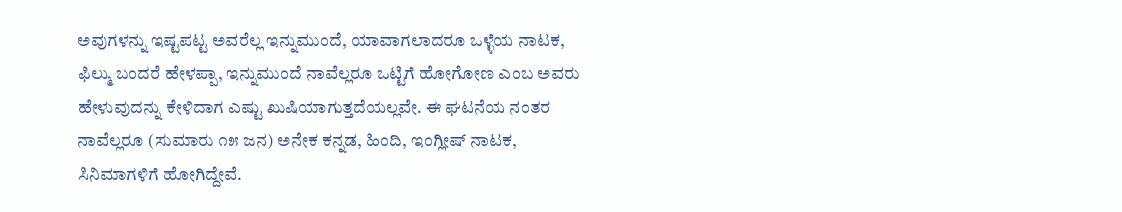ಅವುಗಳನ್ನು ಇಷ್ಟಪಟ್ಟ ಅವರೆಲ್ಲ ಇನ್ನುಮುಂದೆ, ಯಾವಾಗಲಾದರೂ ಒಳ್ಳೆಯ ನಾಟಕ, ಫಿಲ್ಮು ಬಂದರೆ ಹೇಳಪ್ಪಾ, ಇನ್ನುಮುಂದೆ ನಾವೆಲ್ಲರೂ ಒಟ್ಟಿಗೆ ಹೋಗೋಣ ಎಂಬ ಅವರು ಹೇಳುವುದನ್ನು ಕೇಳಿದಾಗ ಎಷ್ಟು ಖುಷಿಯಾಗುತ್ತದೆಯಲ್ಲವೇ. ಈ ಘಟನೆಯ ನಂತರ ನಾವೆಲ್ಲರೂ (ಸುಮಾರು ೧೫ ಜನ) ಅನೇಕ ಕನ್ನಡ, ಹಿಂದಿ, ಇಂಗ್ಲೀಷ್ ನಾಟಕ, ಸಿನಿಮಾಗಳಿಗೆ ಹೋಗಿದ್ದೇವೆ.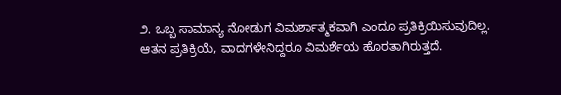೨. ಒಬ್ಬ ಸಾಮಾನ್ಯ ನೋಡುಗ ವಿಮರ್ಶಾತ್ಮಕವಾಗಿ ಎಂದೂ ಪ್ರತಿಕ್ರಿಯಿಸುವುದಿಲ್ಲ. ಆತನ ಪ್ರತಿಕ್ರಿಯೆ, ವಾದಗಳೇನಿದ್ದರೂ ವಿಮರ್ಶೆಯ ಹೊರತಾಗಿರುತ್ತದೆ.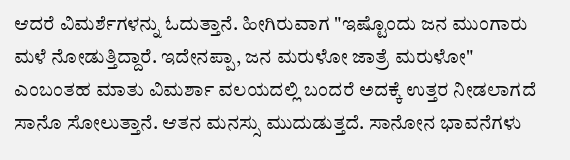ಆದರೆ ವಿಮರ್ಶೆಗಳನ್ನು ಓದುತ್ತಾನೆ. ಹೀಗಿರುವಾಗ "ಇಷ್ಟೊಂದು ಜನ ಮುಂಗಾರು ಮಳೆ ನೋಡುತ್ತಿದ್ದಾರೆ. ಇದೇನಪ್ಪಾ, ಜನ ಮರುಳೋ ಜಾತ್ರೆ ಮರುಳೋ" ಎಂಬಂತಹ ಮಾತು ವಿಮರ್ಶಾ ವಲಯದಲ್ಲಿ ಬಂದರೆ ಅದಕ್ಕೆ ಉತ್ತರ ನೀಡಲಾಗದೆ ಸಾನೊ ಸೋಲುತ್ತಾನೆ. ಆತನ ಮನಸ್ಸು ಮುದುಡುತ್ತದೆ. ಸಾನೋನ ಭಾವನೆಗಳು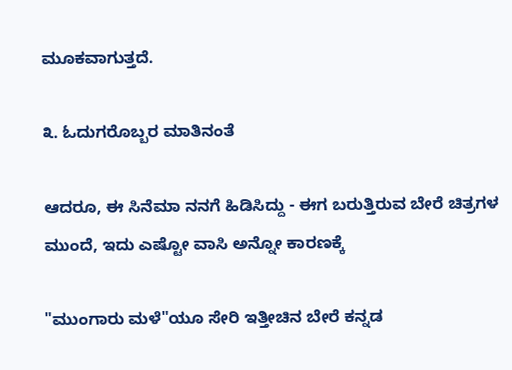ಮೂಕವಾಗುತ್ತದೆ.

೩. ಓದುಗರೊಬ್ಬರ ಮಾತಿನಂತೆ

ಆದರೂ, ಈ ಸಿನೆಮಾ ನನಗೆ ಹಿಡಿಸಿದ್ದು - ಈಗ ಬರುತ್ತಿರುವ ಬೇರೆ ಚಿತ್ರಗಳ ಮುಂದೆ, ಇದು ಎಷ್ಟೋ ವಾಸಿ ಅನ್ನೋ ಕಾರಣಕ್ಕೆ

"ಮುಂಗಾರು ಮಳೆ"ಯೂ ಸೇರಿ ಇತ್ತೀಚಿನ ಬೇರೆ ಕನ್ನಡ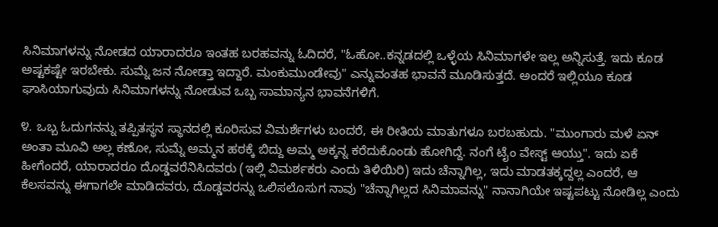ಸಿನಿಮಾಗಳನ್ನು ನೋಡದ ಯಾರಾದರೂ ಇಂತಹ ಬರಹವನ್ನು ಓದಿದರೆ, "ಓಹೋ..ಕನ್ನಡದಲ್ಲಿ ಒಳ್ಳೆಯ ಸಿನಿಮಾಗಳೇ ಇಲ್ಲ ಅನ್ನಿಸುತ್ತೆ. ಇದು ಕೂಡ ಅಷ್ಟಕಷ್ಟೇ ಇರಬೇಕು. ಸುಮ್ನೆ ಜನ ನೋಡ್ತಾ ಇದ್ದಾರೆ. ಮಂಕುಮುಂಡೇವು" ಎನ್ನುವಂತಹ ಭಾವನೆ ಮೂಡಿಸುತ್ತದೆ. ಅಂದರೆ ಇಲ್ಲಿಯೂ ಕೂಡ ಘಾಸಿಯಾಗುವುದು ಸಿನಿಮಾಗಳನ್ನು ನೋಡುವ ಒಬ್ಬ ಸಾಮಾನ್ಯನ ಭಾವನೆಗಳಿಗೆ.

೪. ಒಬ್ಬ ಓದುಗನನ್ನು ತಪ್ಪಿತಸ್ಥನ ಸ್ಥಾನದಲ್ಲಿ ಕೂರಿಸುವ ವಿಮರ್ಶೆಗಳು ಬಂದರೆ, ಈ ರೀತಿಯ ಮಾತುಗಳೂ ಬರಬಹುದು. "ಮುಂಗಾರು ಮಳೆ ಏನ್ ಅಂತಾ ಮೂವಿ ಅಲ್ಲ ಕಣೋ, ಸುಮ್ನೆ ಅಮ್ಮನ ಹಠಕ್ಕೆ ಬಿದ್ದು ಅಮ್ಮ ಅಕ್ಕನ್ನ ಕರೆದುಕೊಂಡು ಹೋಗಿದ್ದೆ. ನಂಗೆ ಟೈಂ ವೇಸ್ಟ್ ಆಯ್ತು". ಇದು ಏಕೆ ಹೀಗೆಂದರೆ, ಯಾರಾದರೂ ದೊಡ್ಡವರೆನಿಸಿದವರು (ಇಲ್ಲಿ ವಿಮರ್ಶಕರು ಎಂದು ತಿಳಿಯಿರಿ) ಇದು ಚೆನ್ನಾಗಿಲ್ಲ, ಇದು ಮಾಡತಕ್ಕದ್ದಲ್ಲ ಎಂದರೆ, ಆ ಕೆಲಸವನ್ನು ಈಗಾಗಲೇ ಮಾಡಿದವರು, ದೊಡ್ಡವರನ್ನು ಒಲಿಸಲೊಸುಗ ನಾವು "ಚೆನ್ನಾಗಿಲ್ಲದ ಸಿನಿಮಾವನ್ನು" ನಾನಾಗಿಯೇ ಇಷ್ಟಪಟ್ಟು ನೋಡಿಲ್ಲ ಎಂದು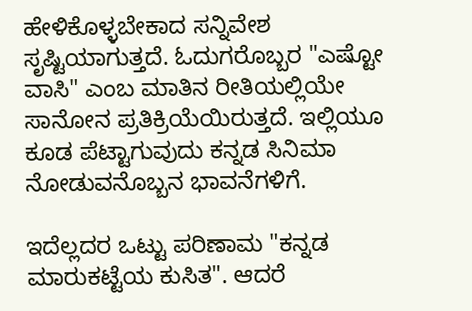ಹೇಳಿಕೊಳ್ಳಬೇಕಾದ ಸನ್ನಿವೇಶ ಸೃಷ್ಟಿಯಾಗುತ್ತದೆ. ಓದುಗರೊಬ್ಬರ "ಎಷ್ಟೋ ವಾಸಿ" ಎಂಬ ಮಾತಿನ ರೀತಿಯಲ್ಲಿಯೇ ಸಾನೋನ ಪ್ರತಿಕ್ರಿಯೆಯಿರುತ್ತದೆ. ಇಲ್ಲಿಯೂ ಕೂಡ ಪೆಟ್ಟಾಗುವುದು ಕನ್ನಡ ಸಿನಿಮಾ ನೋಡುವನೊಬ್ಬನ ಭಾವನೆಗಳಿಗೆ.

ಇದೆಲ್ಲದರ ಒಟ್ಟು ಪರಿಣಾಮ "ಕನ್ನಡ ಮಾರುಕಟ್ಟೆಯ ಕುಸಿತ". ಆದರೆ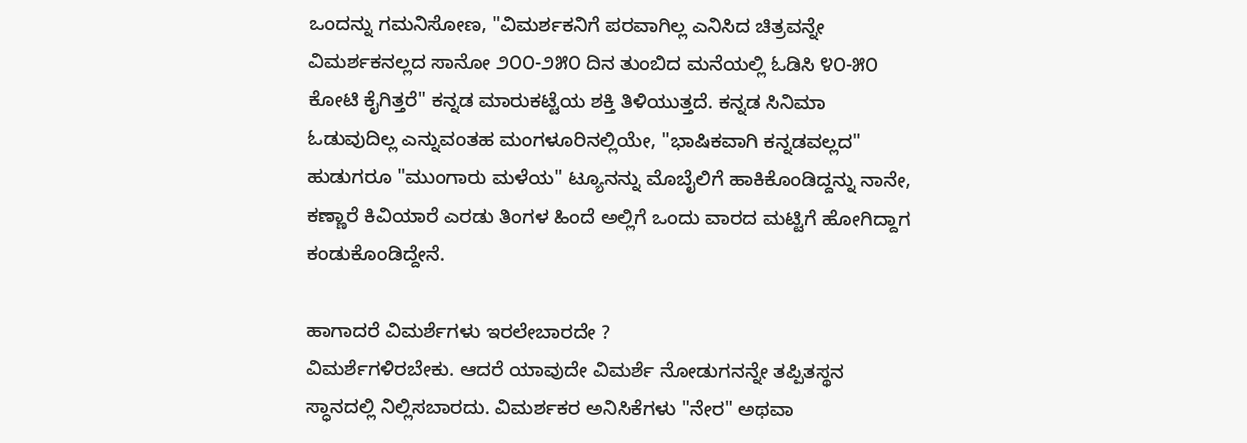ಒಂದನ್ನು ಗಮನಿಸೋಣ, "ವಿಮರ್ಶಕನಿಗೆ ಪರವಾಗಿಲ್ಲ ಎನಿಸಿದ ಚಿತ್ರವನ್ನೇ ವಿಮರ್ಶಕನಲ್ಲದ ಸಾನೋ ೨೦೦-೨೫೦ ದಿನ ತುಂಬಿದ ಮನೆಯಲ್ಲಿ ಓಡಿಸಿ ೪೦-೫೦ ಕೋಟಿ ಕೈಗಿತ್ತರೆ" ಕನ್ನಡ ಮಾರುಕಟ್ಟೆಯ ಶಕ್ತಿ ತಿಳಿಯುತ್ತದೆ. ಕನ್ನಡ ಸಿನಿಮಾ ಓಡುವುದಿಲ್ಲ ಎನ್ನುವಂತಹ ಮಂಗಳೂರಿನಲ್ಲಿಯೇ, "ಭಾಷಿಕವಾಗಿ ಕನ್ನಡವಲ್ಲದ" ಹುಡುಗರೂ "ಮುಂಗಾರು ಮಳೆಯ" ಟ್ಯೂನನ್ನು ಮೊಬೈಲಿಗೆ ಹಾಕಿಕೊಂಡಿದ್ದನ್ನು ನಾನೇ, ಕಣ್ಣಾರೆ ಕಿವಿಯಾರೆ ಎರಡು ತಿಂಗಳ ಹಿಂದೆ ಅಲ್ಲಿಗೆ ಒಂದು ವಾರದ ಮಟ್ಟಿಗೆ ಹೋಗಿದ್ದಾಗ ಕಂಡುಕೊಂಡಿದ್ದೇನೆ.

ಹಾಗಾದರೆ ವಿಮರ್ಶೆಗಳು ಇರಲೇಬಾರದೇ ?
ವಿಮರ್ಶೆಗಳಿರಬೇಕು. ಆದರೆ ಯಾವುದೇ ವಿಮರ್ಶೆ ನೋಡುಗನನ್ನೇ ತಪ್ಪಿತಸ್ಥನ ಸ್ಧಾನದಲ್ಲಿ ನಿಲ್ಲಿಸಬಾರದು. ವಿಮರ್ಶಕರ ಅನಿಸಿಕೆಗಳು "ನೇರ" ಅಥವಾ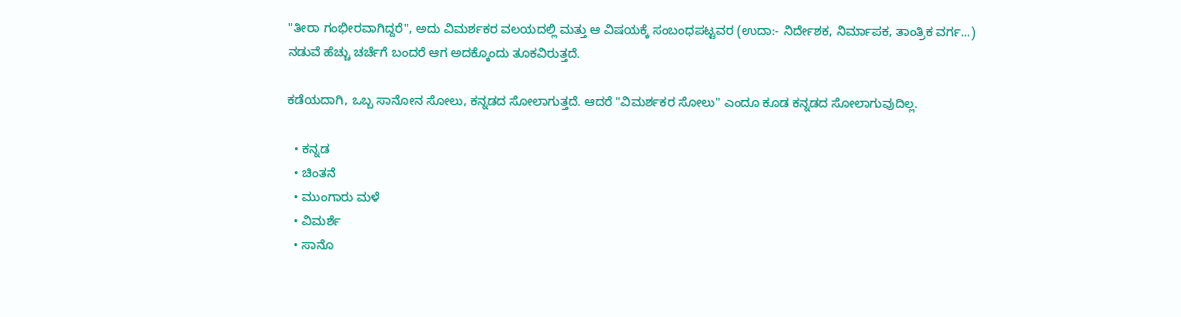"ತೀರಾ ಗಂಭೀರವಾಗಿದ್ದರೆ", ಅದು ವಿಮರ್ಶಕರ ವಲಯದಲ್ಲಿ ಮತ್ತು ಆ ವಿಷಯಕ್ಕೆ ಸಂಬಂಧಪಟ್ಟವರ (ಉದಾ:- ನಿರ್ದೇಶಕ, ನಿರ್ಮಾಪಕ, ತಾಂತ್ರಿಕ ವರ್ಗ...) ನಡುವೆ ಹೆಚ್ಚು ಚರ್ಚೆಗೆ ಬಂದರೆ ಆಗ ಅದಕ್ಕೊಂದು ತೂಕವಿರುತ್ತದೆ.

ಕಡೆಯದಾಗಿ, ಒಬ್ಬ ಸಾನೋನ ಸೋಲು, ಕನ್ನಡದ ಸೋಲಾಗುತ್ತದೆ. ಆದರೆ "ವಿಮರ್ಶಕರ ಸೋಲು" ಎಂದೂ ಕೂಡ ಕನ್ನಡದ ಸೋಲಾಗುವುದಿಲ್ಲ.

  • ಕನ್ನಡ
  • ಚಿಂತನೆ
  • ಮುಂಗಾರು ಮಳೆ
  • ವಿಮರ್ಶೆ
  • ಸಾನೊ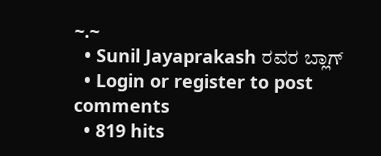~.~
  • Sunil Jayaprakash ರವರ ಬ್ಲಾಗ್
  • Login or register to post comments
  • 819 hits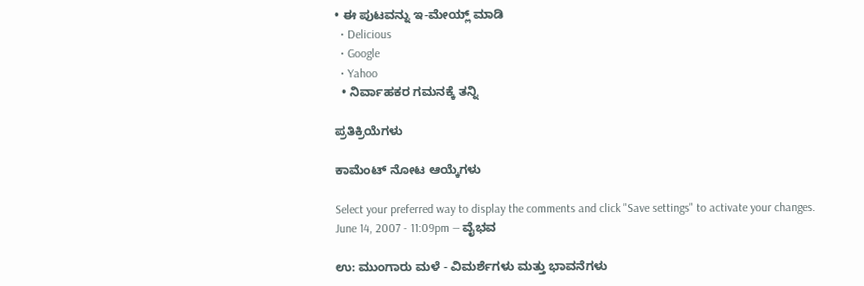• ಈ ಪುಟವನ್ನು ಇ-ಮೇಯ್ಲ್ ಮಾಡಿ
  • Delicious
  • Google
  • Yahoo
  • ನಿರ್ವಾಹಕರ ಗಮನಕ್ಕೆ ತನ್ನಿ

ಪ್ರತಿಕ್ರಿಯೆಗಳು

ಕಾಮೆಂಟ್ ನೋಟ ಆಯ್ಕೆಗಳು

Select your preferred way to display the comments and click "Save settings" to activate your changes.
June 14, 2007 - 11:09pm — ವೈಭವ

ಉ: ಮುಂಗಾರು ಮಳೆ - ವಿಮರ್ಶೆಗಳು ಮತ್ತು ಭಾವನೆಗಳು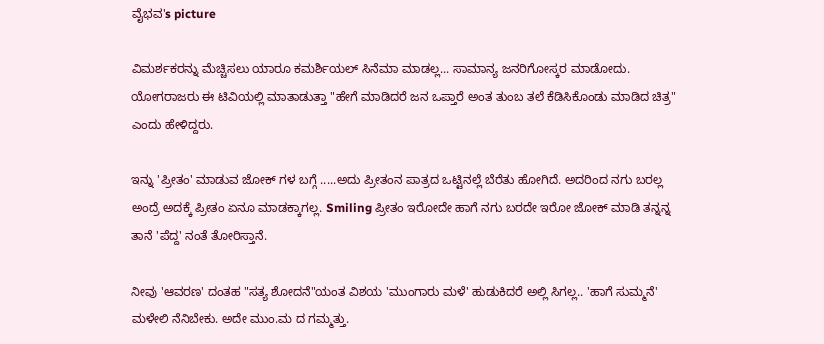ವೈಭವ's picture

ವಿಮರ್ಶಕರನ್ನು ಮೆಚ್ಚಿಸಲು ಯಾರೂ ಕಮರ್ಶಿಯಲ್ ಸಿನೆಮಾ ಮಾಡಲ್ಲ... ಸಾಮಾನ್ಯ ಜನರಿಗೋಸ್ಕರ ಮಾಡೋದು.
ಯೋಗರಾಜರು ಈ ಟಿವಿಯಲ್ಲಿ ಮಾತಾಡುತ್ತಾ "ಹೇಗೆ ಮಾಡಿದರೆ ಜನ ಒಪ್ತಾರೆ ಅಂತ ತುಂಬ ತಲೆ ಕೆಡಿಸಿಕೊಂಡು ಮಾಡಿದ ಚಿತ್ರ" ಎಂದು ಹೇಳಿದ್ದರು.

ಇನ್ನು 'ಪ್ರೀತಂ' ಮಾಡುವ ಜೋಕ್ ಗಳ ಬಗ್ಗೆ .....ಅದು ಪ್ರೀತಂನ ಪಾತ್ರದ ಒಟ್ಟಿನಲ್ಲೆ ಬೆರೆತು ಹೋಗಿದೆ. ಅದರಿಂದ ನಗು ಬರಲ್ಲ ಅಂದ್ರೆ ಅದಕ್ಕೆ ಪ್ರೀತಂ ಏನೂ ಮಾಡಕ್ಕಾಗಲ್ಲ. Smiling ಪ್ರೀತಂ ಇರೋದೇ ಹಾಗೆ ನಗು ಬರದೇ ಇರೋ ಜೋಕ್ ಮಾಡಿ ತನ್ನನ್ನ ತಾನೆ 'ಪೆದ್ದ' ನಂತೆ ತೋರಿಸ್ತಾನೆ.

ನೀವು 'ಆವರಣ' ದಂತಹ "ಸತ್ಯ ಶೋದನೆ"ಯಂತ ವಿಶಯ 'ಮುಂಗಾರು ಮಳೆ' ಹುಡುಕಿದರೆ ಅಲ್ಲಿ ಸಿಗಲ್ಲ.. 'ಹಾಗೆ ಸುಮ್ಮನೆ' ಮಳೇಲಿ ನೆನಿಬೇಕು. ಅದೇ ಮುಂ.ಮ ದ ಗಮ್ಮತ್ತು.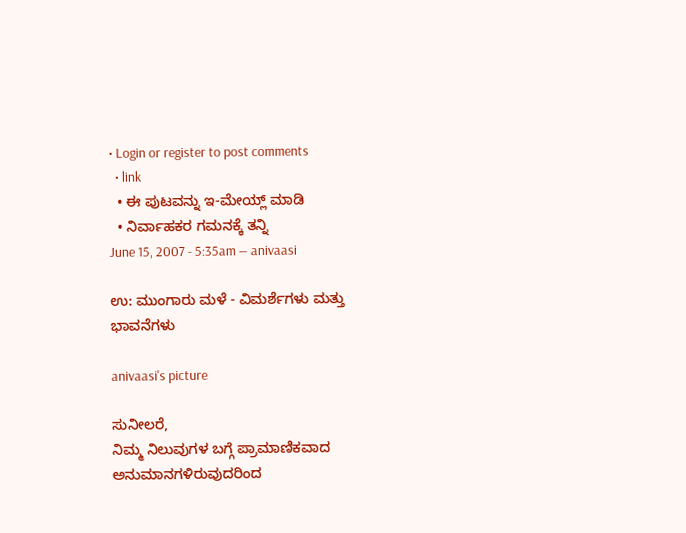• Login or register to post comments
  • link
  • ಈ ಪುಟವನ್ನು ಇ-ಮೇಯ್ಲ್ ಮಾಡಿ
  • ನಿರ್ವಾಹಕರ ಗಮನಕ್ಕೆ ತನ್ನಿ
June 15, 2007 - 5:35am — anivaasi

ಉ: ಮುಂಗಾರು ಮಳೆ - ವಿಮರ್ಶೆಗಳು ಮತ್ತು ಭಾವನೆಗಳು

anivaasi's picture

ಸುನೀಲರೆ,
ನಿಮ್ಮ ನಿಲುವುಗಳ ಬಗ್ಗೆ ಪ್ರಾಮಾಣಿಕವಾದ ಅನುಮಾನಗಳಿರುವುದರಿಂದ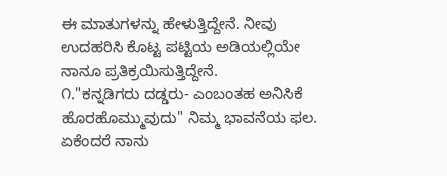ಈ ಮಾತುಗಳನ್ನು ಹೇಳುತ್ತಿದ್ದೇನೆ. ನೀವು ಉದಹರಿಸಿ ಕೊಟ್ಟ ಪಟ್ಟಿಯ ಅಡಿಯಲ್ಲಿಯೇ ನಾನೂ ಪ್ರತಿಕ್ರಯಿಸುತ್ತಿದ್ದೇನೆ.
೧."ಕನ್ನಡಿಗರು ದಡ್ಡರು- ಎಂಬಂತಹ ಅನಿಸಿಕೆ ಹೊರಹೊಮ್ಮುವುದು" ನಿಮ್ಮ ಭಾವನೆಯ ಫಲ. ಏಕೆಂದರೆ ನಾನು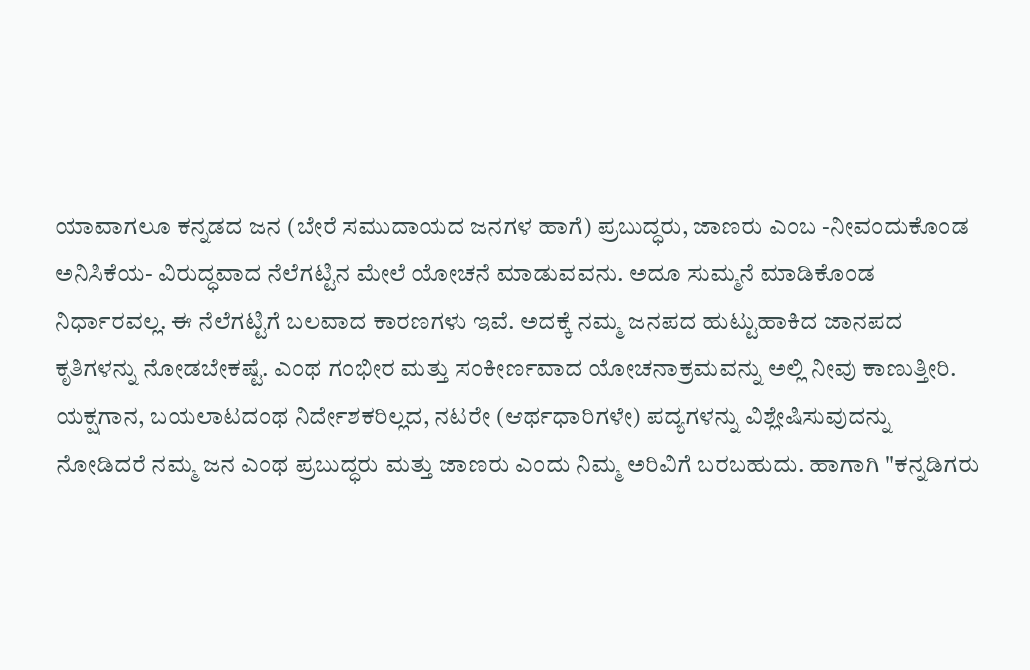ಯಾವಾಗಲೂ ಕನ್ನಡದ ಜನ (ಬೇರೆ ಸಮುದಾಯದ ಜನಗಳ ಹಾಗೆ) ಪ್ರಬುದ್ಧರು, ಜಾಣರು ಎಂಬ -ನೀವಂದುಕೊಂಡ ಅನಿಸಿಕೆಯ- ವಿರುದ್ಧವಾದ ನೆಲೆಗಟ್ಟಿನ ಮೇಲೆ ಯೋಚನೆ ಮಾಡುವವನು. ಅದೂ ಸುಮ್ಮನೆ ಮಾಡಿಕೊಂಡ ನಿರ್ಧಾರವಲ್ಲ. ಈ ನೆಲೆಗಟ್ಟಿಗೆ ಬಲವಾದ ಕಾರಣಗಳು ಇವೆ. ಅದಕ್ಕೆ ನಮ್ಮ ಜನಪದ ಹುಟ್ಟುಹಾಕಿದ ಜಾನಪದ ಕೃತಿಗಳನ್ನು ನೋಡಬೇಕಷ್ಟೆ. ಎಂಥ ಗಂಭೀರ ಮತ್ತು ಸಂಕೀರ್ಣವಾದ ಯೋಚನಾಕ್ರಮವನ್ನು ಅಲ್ಲಿ ನೀವು ಕಾಣುತ್ತೀರಿ. ಯಕ್ಷಗಾನ, ಬಯಲಾಟದಂಥ ನಿರ್ದೇಶಕರಿಲ್ಲದ, ನಟರೇ (ಆರ್ಥಧಾರಿಗಳೇ) ಪದ್ಯಗಳನ್ನು ವಿಶ್ಲೇಷಿಸುವುದನ್ನು ನೋಡಿದರೆ ನಮ್ಮ ಜನ ಎಂಥ ಪ್ರಬುದ್ಧರು ಮತ್ತು ಜಾಣರು ಎಂದು ನಿಮ್ಮ ಅರಿವಿಗೆ ಬರಬಹುದು. ಹಾಗಾಗಿ "ಕನ್ನಡಿಗರು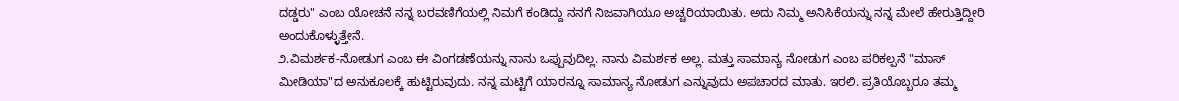ದಡ್ಡರು" ಎಂಬ ಯೋಚನೆ ನನ್ನ ಬರವಣಿಗೆಯಲ್ಲಿ ನಿಮಗೆ ಕಂಡಿದ್ದು ನನಗೆ ನಿಜವಾಗಿಯೂ ಅಚ್ಚರಿಯಾಯಿತು. ಅದು ನಿಮ್ಮ ಅನಿಸಿಕೆಯನ್ನು ನನ್ನ ಮೇಲೆ ಹೇರುತ್ತಿದ್ದೀರಿ ಅಂದುಕೊಳ್ಳುತ್ತೇನೆ.
೨.ವಿಮರ್ಶಕ-ನೋಡುಗ ಎಂಬ ಈ ವಿಂಗಡಣೆಯನ್ನು ನಾನು ಒಪ್ಪುವುದಿಲ್ಲ. ನಾನು ವಿಮರ್ಶಕ ಅಲ್ಲ. ಮತ್ತು ಸಾಮಾನ್ಯ ನೋಡುಗ ಎಂಬ ಪರಿಕಲ್ಪನೆ "ಮಾಸ್ ಮೀಡಿಯಾ"ದ ಅನುಕೂಲಕ್ಕೆ ಹುಟ್ಟಿರುವುದು. ನನ್ನ ಮಟ್ಟಿಗೆ ಯಾರನ್ನೂ ಸಾಮಾನ್ಯ ನೋಡುಗ ಎನ್ನುವುದು ಅಪಚಾರದ ಮಾತು. ಇರಲಿ. ಪ್ರತಿಯೊಬ್ಬರೂ ತಮ್ಮ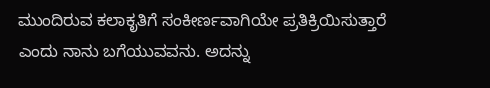ಮುಂದಿರುವ ಕಲಾಕೃತಿಗೆ ಸಂಕೀರ್ಣವಾಗಿಯೇ ಪ್ರತಿಕ್ರಿಯಿಸುತ್ತಾರೆ ಎಂದು ನಾನು ಬಗೆಯುವವನು. ಅದನ್ನು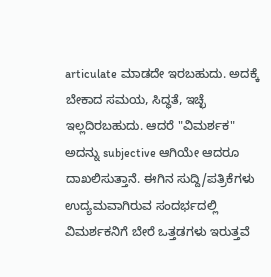articulate ಮಾಡದೇ ಇರಬಹುದು. ಅದಕ್ಕೆ ಬೇಕಾದ ಸಮಯ, ಸಿದ್ಧತೆ, ಇಚ್ಛೆ ಇಲ್ಲದಿರಬಹುದು. ಆದರೆ "ವಿಮರ್ಶಕ" ಅದನ್ನು subjective ಆಗಿಯೇ ಆದರೂ ದಾಖಲಿಸುತ್ತಾನೆ. ಈಗಿನ ಸುದ್ದಿ/ಪತ್ರಿಕೆಗಳು ಉದ್ಯಮವಾಗಿರುವ ಸಂದರ್ಭದಲ್ಲಿ ವಿಮರ್ಶಕನಿಗೆ ಬೇರೆ ಒತ್ತಡಗಳು ಇರುತ್ತವೆ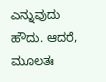ಎನ್ನುವುದು ಹೌದು. ಆದರೆ, ಮೂಲತಃ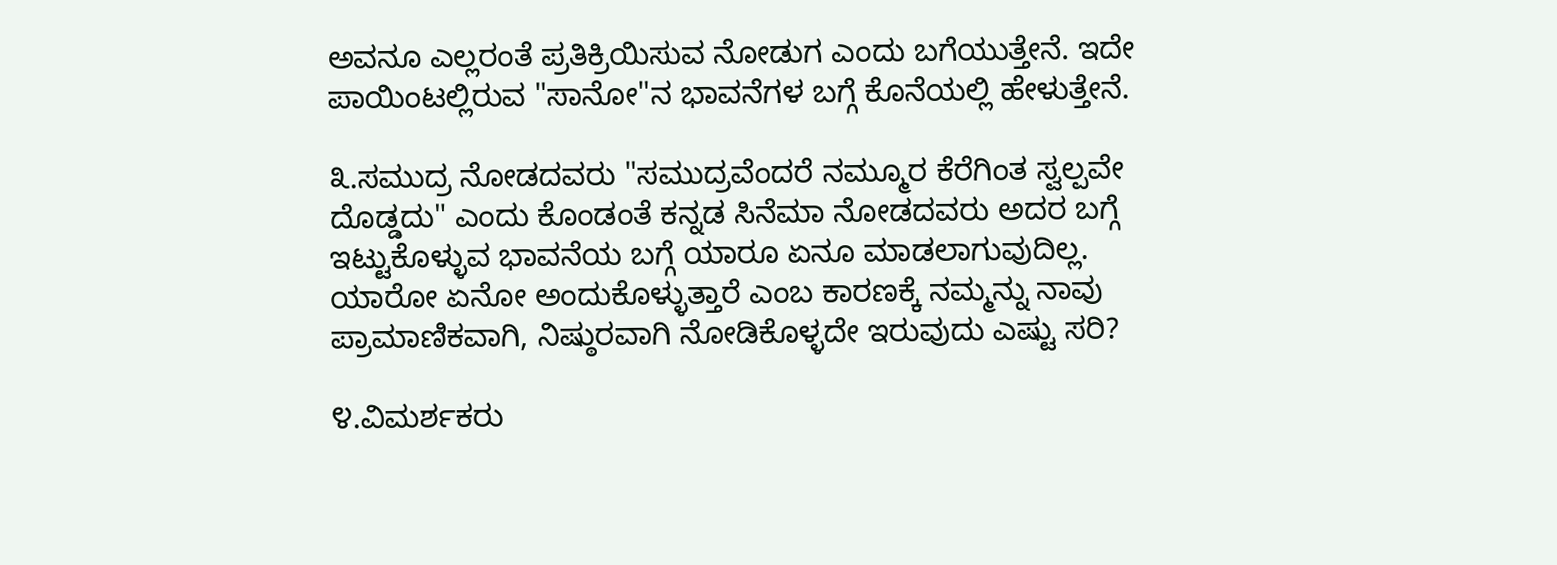ಅವನೂ ಎಲ್ಲರಂತೆ ಪ್ರತಿಕ್ರಿಯಿಸುವ ನೋಡುಗ ಎಂದು ಬಗೆಯುತ್ತೇನೆ. ಇದೇ ಪಾಯಿಂಟಲ್ಲಿರುವ "ಸಾನೋ"ನ ಭಾವನೆಗಳ ಬಗ್ಗೆ ಕೊನೆಯಲ್ಲಿ ಹೇಳುತ್ತೇನೆ.

೩.ಸಮುದ್ರ ನೋಡದವರು "ಸಮುದ್ರವೆಂದರೆ ನಮ್ಮೂರ ಕೆರೆಗಿಂತ ಸ್ವಲ್ಪವೇ ದೊಡ್ಡದು" ಎಂದು ಕೊಂಡಂತೆ ಕನ್ನಡ ಸಿನೆಮಾ ನೋಡದವರು ಅದರ ಬಗ್ಗೆ ಇಟ್ಟುಕೊಳ್ಳುವ ಭಾವನೆಯ ಬಗ್ಗೆ ಯಾರೂ ಏನೂ ಮಾಡಲಾಗುವುದಿಲ್ಲ. ಯಾರೋ ಏನೋ ಅಂದುಕೊಳ್ಳುತ್ತಾರೆ ಎಂಬ ಕಾರಣಕ್ಕೆ ನಮ್ಮನ್ನು ನಾವು ಪ್ರಾಮಾಣಿಕವಾಗಿ, ನಿಷ್ಠುರವಾಗಿ ನೋಡಿಕೊಳ್ಳದೇ ಇರುವುದು ಎಷ್ಟು ಸರಿ?

೪.ವಿಮರ್ಶಕರು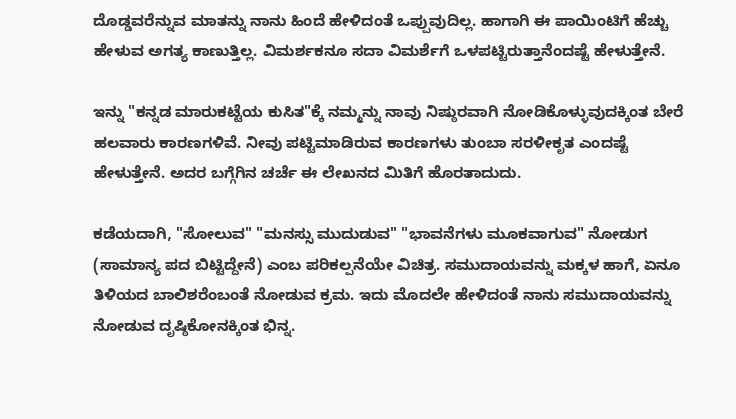ದೊಡ್ಡವರೆನ್ನುವ ಮಾತನ್ನು ನಾನು ಹಿಂದೆ ಹೇಳಿದಂತೆ ಒಪ್ಪುವುದಿಲ್ಲ. ಹಾಗಾಗಿ ಈ ಪಾಯಿಂಟಿಗೆ ಹೆಚ್ಚು ಹೇಳುವ ಅಗತ್ಯ ಕಾಣುತ್ತಿಲ್ಲ. ವಿಮರ್ಶಕನೂ ಸದಾ ವಿಮರ್ಶೆಗೆ ಒಳಪಟ್ಟಿರುತ್ತಾನೆಂದಷ್ಟೆ ಹೇಳುತ್ತೇನೆ.

ಇನ್ನು "ಕನ್ನಡ ಮಾರುಕಟ್ಟೆಯ ಕುಸಿತ"ಕ್ಕೆ ನಮ್ಮನ್ನು ನಾವು ನಿಷ್ಠುರವಾಗಿ ನೋಡಿಕೊಳ್ಳುವುದಕ್ಕಿಂತ ಬೇರೆ ಹಲವಾರು ಕಾರಣಗಳಿವೆ. ನೀವು ಪಟ್ಟಿಮಾಡಿರುವ ಕಾರಣಗಳು ತುಂಬಾ ಸರಳೀಕೃತ ಎಂದಷ್ಟೆ ಹೇಳುತ್ತೇನೆ. ಅದರ ಬಗ್ಗೆಗಿನ ಚರ್ಚೆ ಈ ಲೇಖನದ ಮಿತಿಗೆ ಹೊರತಾದುದು.

ಕಡೆಯದಾಗಿ, "ಸೋಲುವ" "ಮನಸ್ಸು ಮುದುಡುವ" "ಭಾವನೆಗಳು ಮೂಕವಾಗುವ" ನೋಡುಗ (ಸಾಮಾನ್ಯ ಪದ ಬಿಟ್ಟಿದ್ದೇನೆ) ಎಂಬ ಪರಿಕಲ್ಪನೆಯೇ ವಿಚಿತ್ರ. ಸಮುದಾಯವನ್ನು ಮಕ್ಕಳ ಹಾಗೆ, ಏನೂ ತಿಳಿಯದ ಬಾಲಿಶರೆಂಬಂತೆ ನೋಡುವ ಕ್ರಮ. ಇದು ಮೊದಲೇ ಹೇಳಿದಂತೆ ನಾನು ಸಮುದಾಯವನ್ನು ನೋಡುವ ದೃಷ್ಠಿಕೋನಕ್ಕಿಂತ ಭಿನ್ನ.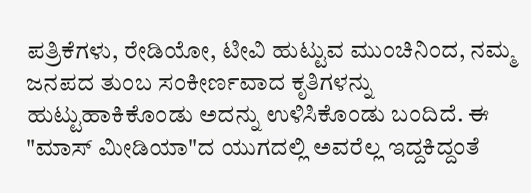ಪತ್ರಿಕೆಗಳು, ರೇಡಿಯೋ, ಟೀವಿ ಹುಟ್ಟುವ ಮುಂಚಿನಿಂದ, ನಮ್ಮ ಜನಪದ ತುಂಬ ಸಂಕೀರ್ಣವಾದ ಕೃತಿಗಳನ್ನು ಹುಟ್ಟುಹಾಕಿಕೊಂಡು ಅದನ್ನು ಉಳಿಸಿಕೊಂಡು ಬಂದಿದೆ. ಈ "ಮಾಸ್ ಮೀಡಿಯಾ"ದ ಯುಗದಲ್ಲಿ ಅವರೆಲ್ಲ ಇದ್ದಕಿದ್ದಂತೆ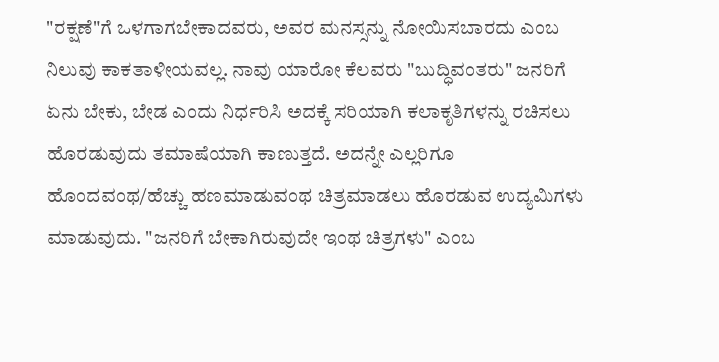"ರಕ್ಷಣೆ"ಗೆ ಒಳಗಾಗಬೇಕಾದವರು, ಅವರ ಮನಸ್ಸನ್ನು ನೋಯಿಸಬಾರದು ಎಂಬ ನಿಲುವು ಕಾಕತಾಳೀಯವಲ್ಲ. ನಾವು ಯಾರೋ ಕೆಲವರು "ಬುದ್ಧಿವಂತರು" ಜನರಿಗೆ ಏನು ಬೇಕು, ಬೇಡ ಎಂದು ನಿರ್ಧರಿಸಿ ಅದಕ್ಕೆ ಸರಿಯಾಗಿ ಕಲಾಕೃತಿಗಳನ್ನು ರಚಿಸಲು ಹೊರಡುವುದು ತಮಾಷೆಯಾಗಿ ಕಾಣುತ್ತದೆ. ಅದನ್ನೇ ಎಲ್ಲರಿಗೂ ಹೊಂದವಂಥ/ಹೆಚ್ಚು ಹಣಮಾಡುವಂಥ ಚಿತ್ರಮಾಡಲು ಹೊರಡುವ ಉದ್ಯಮಿಗಳು ಮಾಡುವುದು. "ಜನರಿಗೆ ಬೇಕಾಗಿರುವುದೇ ಇಂಥ ಚಿತ್ರಗಳು" ಎಂಬ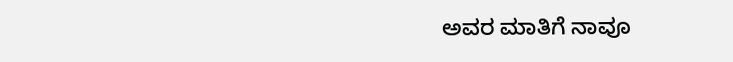ಅವರ ಮಾತಿಗೆ ನಾವೂ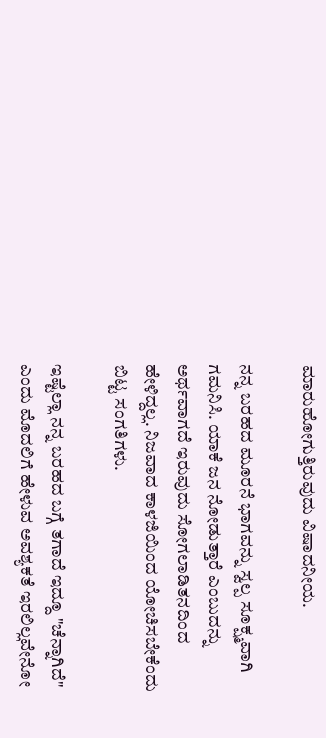ಮಾರುಹೋಗುತ್ತಿರುವುದು ವಿಷಾದನೀಯ.

ನನ್ನ ಬರಹದ ಮೂರನೆ ಭಾಗವನ್ನು ಸ್ವಲ್ಪ ಸೂಕ್ಷ್ಮವಾಗಿ ಗಮನಿಸಿ. ಯಾಕೆ ಜನ ನೋಡುತ್ತಾರೆ ಎಂಬುದನ್ನು ಅರ್ಥವಾಗದೆ ಇರುವುದು ಸೋಗಲಾಡಿತನದಿಂದ ಹೇಳಿದ್ದಲ್ಲ. ನಿಜವಾದ ಕಾಳಜಿಯಿಂದ ಯೋಚಿಸಬೇಕೆಂದು ಬಿಟ್ಟ ಸಂಗತಿಗಳು.

ಇಷ್ಟೆಲ್ಲಾ ನನ್ನ ಬರಹದ ಬಗ್ಗೆ ತಗಾದೆ ಇದ್ದೂ "ಚೆನ್ನಾಗಿದೆ" ಎಂದು ಮೊದಲಿಗೆ ಹೇಳುವ ಅವಶ್ಯಕತೆ ಇರಲಿಲ್ಲವೇನೋ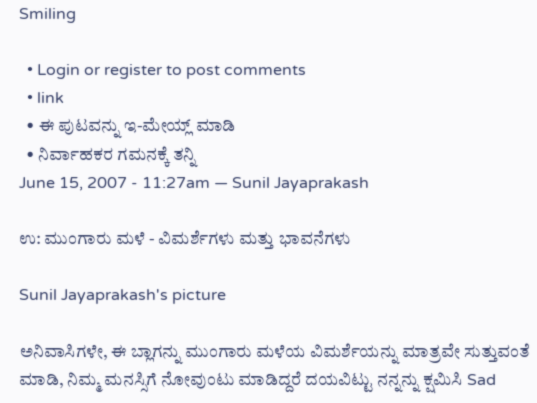Smiling

  • Login or register to post comments
  • link
  • ಈ ಪುಟವನ್ನು ಇ-ಮೇಯ್ಲ್ ಮಾಡಿ
  • ನಿರ್ವಾಹಕರ ಗಮನಕ್ಕೆ ತನ್ನಿ
June 15, 2007 - 11:27am — Sunil Jayaprakash

ಉ: ಮುಂಗಾರು ಮಳೆ - ವಿಮರ್ಶೆಗಳು ಮತ್ತು ಭಾವನೆಗಳು

Sunil Jayaprakash's picture

ಅನಿವಾಸಿಗಳೇ, ಈ ಬ್ಲಾಗನ್ನು ಮುಂಗಾರು ಮಳೆಯ ವಿಮರ್ಶೆಯನ್ನು ಮಾತ್ರವೇ ಸುತ್ತುವಂತೆ ಮಾಡಿ, ನಿಮ್ಮ ಮನಸ್ಸಿಗೆ ನೋವುಂಟು ಮಾಡಿದ್ದರೆ ದಯವಿಟ್ಟು ನನ್ನನ್ನು ಕ್ಷಮಿಸಿ Sad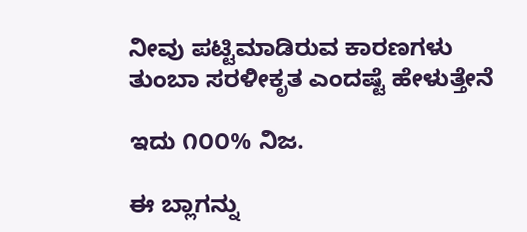ನೀವು ಪಟ್ಟಿಮಾಡಿರುವ ಕಾರಣಗಳು ತುಂಬಾ ಸರಳೀಕೃತ ಎಂದಷ್ಟೆ ಹೇಳುತ್ತೇನೆ

ಇದು ೧೦೦% ನಿಜ.

ಈ ಬ್ಲಾಗನ್ನು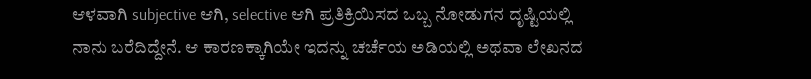ಆಳವಾಗಿ subjective ಆಗಿ, selective ಆಗಿ ಪ್ರತಿಕ್ರಿಯಿಸದ ಒಬ್ಬ ನೋಡುಗನ ದೃಷ್ಟಿಯಲ್ಲಿ ನಾನು ಬರೆದಿದ್ದೇನೆ. ಆ ಕಾರಣಕ್ಕಾಗಿಯೇ ಇದನ್ನು ಚರ್ಚೆಯ ಅಡಿಯಲ್ಲಿ ಅಥವಾ ಲೇಖನದ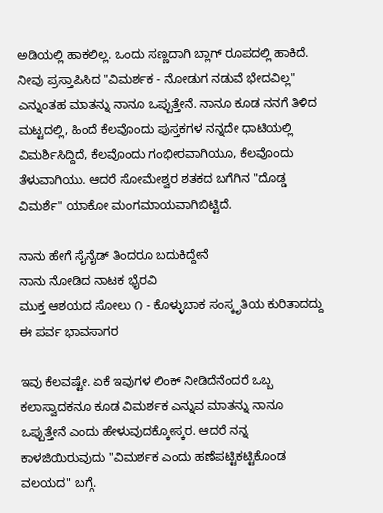ಅಡಿಯಲ್ಲಿ ಹಾಕಲಿಲ್ಲ. ಒಂದು ಸಣ್ಣದಾಗಿ ಬ್ಲಾಗ್ ರೂಪದಲ್ಲಿ ಹಾಕಿದೆ. ನೀವು ಪ್ರಸ್ತಾಪಿಸಿದ "ವಿಮರ್ಶಕ - ನೋಡುಗ ನಡುವೆ ಭೇದವಿಲ್ಲ" ಎನ್ನುಂತಹ ಮಾತನ್ನು ನಾನೂ ಒಪ್ಪುತ್ತೇನೆ. ನಾನೂ ಕೂಡ ನನಗೆ ತಿಳಿದ ಮಟ್ಟದಲ್ಲಿ, ಹಿಂದೆ ಕೆಲವೊಂದು ಪುಸ್ತಕಗಳ ನನ್ನದೇ ಧಾಟಿಯಲ್ಲಿ ವಿಮರ್ಶಿಸಿದ್ದಿದೆ, ಕೆಲವೊಂದು ಗಂಭೀರವಾಗಿಯೂ, ಕೆಲವೊಂದು ತೆಳುವಾಗಿಯು. ಆದರೆ ಸೋಮೇಶ್ವರ ಶತಕದ ಬಗೆಗಿನ "ದೊಡ್ಡ ವಿಮರ್ಶೆ" ಯಾಕೋ ಮಂಗಮಾಯವಾಗಿಬಿಟ್ಟಿದೆ.

ನಾನು ಹೇಗೆ ಸೈನೈಡ್ ತಿಂದರೂ ಬದುಕಿದ್ದೇನೆ
ನಾನು ನೋಡಿದ ನಾಟಕ ಭೈರವಿ
ಮುಕ್ತ ಆಶಯದ ಸೋಲು ೧ - ಕೊಳ್ಳುಬಾಕ ಸಂಸ್ಕೃತಿಯ ಕುರಿತಾದದ್ದು
ಈ ಪರ್ವ ಭಾವಸಾಗರ

ಇವು ಕೆಲವಷ್ಟೇ. ಏಕೆ ಇವುಗಳ ಲಿಂಕ್ ನೀಡಿದೆನೆಂದರೆ ಒಬ್ಬ ಕಲಾಸ್ವಾದಕನೂ ಕೂಡ ವಿಮರ್ಶಕ ಎನ್ನುವ ಮಾತನ್ನು ನಾನೂ ಒಪ್ಪುತ್ತೇನೆ ಎಂದು ಹೇಳುವುದಕ್ಕೋಸ್ಕರ. ಆದರೆ ನನ್ನ ಕಾಳಜಿಯಿರುವುದು "ವಿಮರ್ಶಕ ಎಂದು ಹಣೆಪಟ್ಟಿಕಟ್ಟಿಕೊಂಡ ವಲಯದ" ಬಗ್ಗೆ.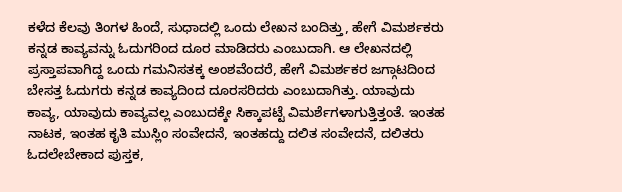ಕಳೆದ ಕೆಲವು ತಿಂಗಳ ಹಿಂದೆ, ಸುಧಾದಲ್ಲಿ ಒಂದು ಲೇಖನ ಬಂದಿತ್ತು, ಹೇಗೆ ವಿಮರ್ಶಕರು ಕನ್ನಡ ಕಾವ್ಯವನ್ನು ಓದುಗರಿಂದ ದೂರ ಮಾಡಿದರು ಎಂಬುದಾಗಿ. ಆ ಲೇಖನದಲ್ಲಿ ಪ್ರಸ್ತಾಪವಾಗಿದ್ದ ಒಂದು ಗಮನಿಸತಕ್ಕ ಅಂಶವೆಂದರೆ, ಹೇಗೆ ವಿಮರ್ಶಕರ ಜಗ್ಗಾಟದಿಂದ ಬೇಸತ್ತ ಓದುಗರು ಕನ್ನಡ ಕಾವ್ಯದಿಂದ ದೂರಸರಿದರು ಎಂಬುದಾಗಿತ್ತು. ಯಾವುದು ಕಾವ್ಯ, ಯಾವುದು ಕಾವ್ಯವಲ್ಲ ಎಂಬುದಕ್ಕೇ ಸಿಕ್ಕಾಪಟ್ಟೆ ವಿಮರ್ಶೆಗಳಾಗುತ್ತಿತ್ತಂತೆ. ಇಂತಹ ನಾಟಕ, ಇಂತಹ ಕೃತಿ ಮುಸ್ಲಿಂ ಸಂವೇದನೆ, ಇಂತಹದ್ದು ದಲಿತ ಸಂವೇದನೆ, ದಲಿತರು ಓದಲೇಬೇಕಾದ ಪುಸ್ತಕ,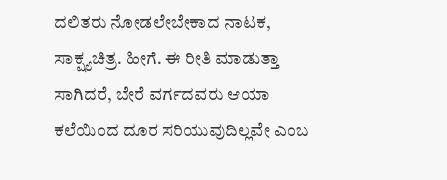ದಲಿತರು ನೋಡಲೇಬೇಕಾದ ನಾಟಕ, ಸಾಕ್ಷ್ಯಚಿತ್ರ. ಹೀಗೆ. ಈ ರೀತಿ ಮಾಡುತ್ತಾ ಸಾಗಿದರೆ, ಬೇರೆ ವರ್ಗದವರು ಆಯಾ ಕಲೆಯಿಂದ ದೂರ ಸರಿಯುವುದಿಲ್ಲವೇ ಎಂಬ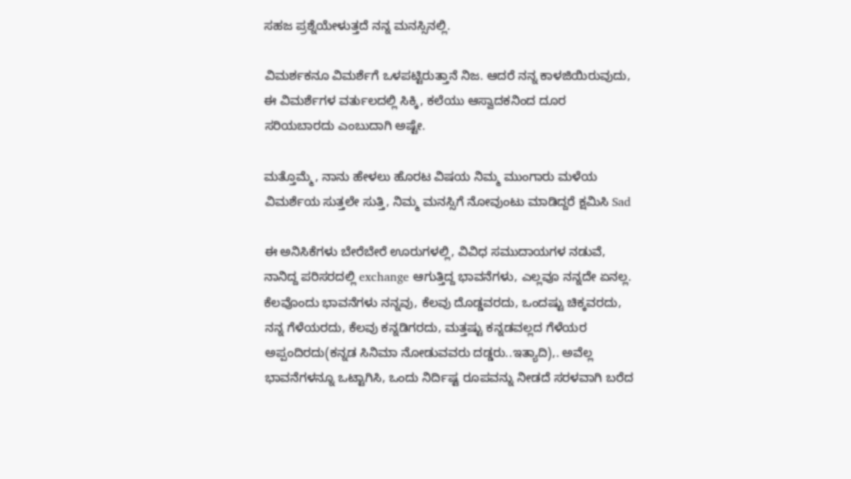ಸಹಜ ಪ್ರಶ್ನೆಯೇಳುತ್ತದೆ ನನ್ನ ಮನಸ್ಸಿನಲ್ಲಿ.

ವಿಮರ್ಶಕನೂ ವಿಮರ್ಶೆಗೆ ಒಳಪಟ್ಟಿರುತ್ತಾನೆ ನಿಜ. ಆದರೆ ನನ್ನ ಕಾಳಜಿಯಿರುವುದು, ಈ ವಿಮರ್ಶೆಗಳ ವರ್ತುಲದಲ್ಲಿ ಸಿಕ್ಕಿ, ಕಲೆಯು ಆಸ್ವಾದಕನಿಂದ ದೂರ ಸರಿಯಬಾರದು ಎಂಬುದಾಗಿ ಅಷ್ಟೇ.

ಮತ್ತೊಮ್ಮೆ, ನಾನು ಹೇಳಲು ಹೊರಟ ವಿಷಯ ನಿಮ್ಮ ಮುಂಗಾರು ಮಳೆಯ ವಿಮರ್ಶೆಯ ಸುತ್ತಲೇ ಸುತ್ತಿ, ನಿಮ್ಮ ಮನಸ್ಸಿಗೆ ನೋವುಂಟು ಮಾಡಿದ್ದರೆ ಕ್ಷಮಿಸಿ Sad

ಈ ಅನಿಸಿಕೆಗಳು ಬೇರೆಬೇರೆ ಊರುಗಳಲ್ಲಿ, ವಿವಿಧ ಸಮುದಾಯಗಳ ನಡುವೆ, ನಾನಿದ್ದ ಪರಿಸರದಲ್ಲಿ exchange ಆಗುತ್ತಿದ್ದ ಭಾವನೆಗಳು, ಎಲ್ಲವೂ ನನ್ನದೇ ಏನಲ್ಲ. ಕೆಲವೊಂದು ಭಾವನೆಗಳು ನನ್ನವು, ಕೆಲವು ದೊಡ್ಡವರದು, ಒಂದಷ್ಟು ಚಿಕ್ಕವರದು, ನನ್ನ ಗೆಳೆಯರದು, ಕೆಲವು ಕನ್ನಡಿಗರದು, ಮತ್ತಷ್ಟು ಕನ್ನಡವಲ್ಲದ ಗೆಳೆಯರ ಅಪ್ಪಂದಿರದು(ಕನ್ನಡ ಸಿನಿಮಾ ನೋಡುವವರು ದಡ್ಡರು..ಇತ್ಯಾದಿ),. ಅವೆಲ್ಲ ಭಾವನೆಗಳನ್ನೂ ಒಟ್ಟಾಗಿಸಿ, ಒಂದು ನಿರ್ದಿಷ್ಟ ರೂಪವನ್ನು ನೀಡದೆ ಸರಳವಾಗಿ ಬರೆದ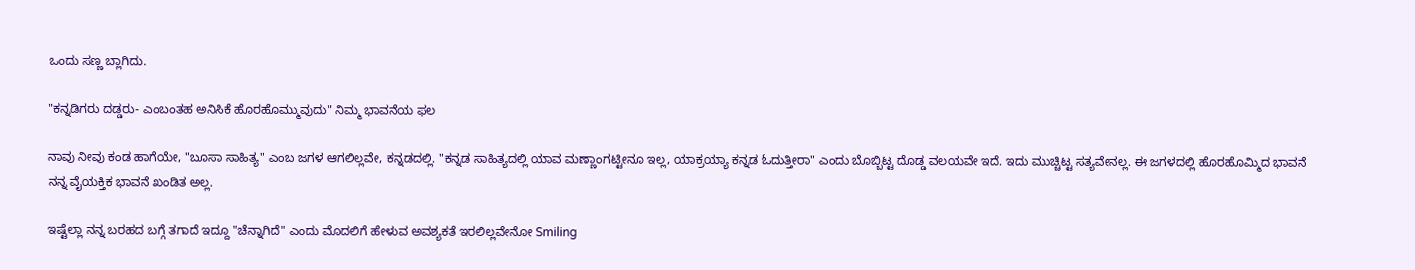ಒಂದು ಸಣ್ಣ ಬ್ಲಾಗಿದು.

"ಕನ್ನಡಿಗರು ದಡ್ಡರು- ಎಂಬಂತಹ ಅನಿಸಿಕೆ ಹೊರಹೊಮ್ಮುವುದು" ನಿಮ್ಮ ಭಾವನೆಯ ಫಲ

ನಾವು ನೀವು ಕಂಡ ಹಾಗೆಯೇ, "ಬೂಸಾ ಸಾಹಿತ್ಯ" ಎಂಬ ಜಗಳ ಆಗಲಿಲ್ಲವೇ, ಕನ್ನಡದಲ್ಲಿ. "ಕನ್ನಡ ಸಾಹಿತ್ಯದಲ್ಲಿ ಯಾವ ಮಣ್ಣಾಂಗಟ್ಟೀನೂ ಇಲ್ಲ, ಯಾಕ್ರಯ್ಯಾ ಕನ್ನಡ ಓದುತ್ತೀರಾ" ಎಂದು ಬೊಬ್ಬಿಟ್ಟ ದೊಡ್ಡ ವಲಯವೇ ಇದೆ. ಇದು ಮುಚ್ಚಿಟ್ಟ ಸತ್ಯವೇನಲ್ಲ. ಈ ಜಗಳದಲ್ಲಿ ಹೊರಹೊಮ್ಮಿದ ಭಾವನೆ ನನ್ನ ವೈಯಕ್ತಿಕ ಭಾವನೆ ಖಂಡಿತ ಅಲ್ಲ.

ಇಷ್ಟೆಲ್ಲಾ ನನ್ನ ಬರಹದ ಬಗ್ಗೆ ತಗಾದೆ ಇದ್ದೂ "ಚೆನ್ನಾಗಿದೆ" ಎಂದು ಮೊದಲಿಗೆ ಹೇಳುವ ಅವಶ್ಯಕತೆ ಇರಲಿಲ್ಲವೇನೋ Smiling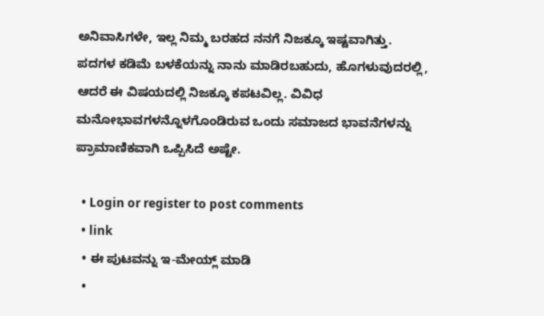ಅನಿವಾಸಿಗಳೇ, ಇಲ್ಲ ನಿಮ್ಮ ಬರಹದ ನನಗೆ ನಿಜಕ್ಕೂ ಇಷ್ಟವಾಗಿತ್ತು. ಪದಗಳ ಕಡಿಮೆ ಬಳಕೆಯನ್ನು ನಾನು ಮಾಡಿರಬಹುದು, ಹೊಗಳುವುದರಲ್ಲಿ, ಆದರೆ ಈ ವಿಷಯದಲ್ಲಿ ನಿಜಕ್ಕೂ ಕಪಟವಿಲ್ಲ. ವಿವಿಧ ಮನೋಭಾವಗಳನ್ನೊಳಗೊಂಡಿರುವ ಒಂದು ಸಮಾಜದ ಭಾವನೆಗಳನ್ನು ಪ್ರಾಮಾಣಿಕವಾಗಿ ಒಪ್ಪಿಸಿದೆ ಅಷ್ಟೇ.

  • Login or register to post comments
  • link
  • ಈ ಪುಟವನ್ನು ಇ-ಮೇಯ್ಲ್ ಮಾಡಿ
  •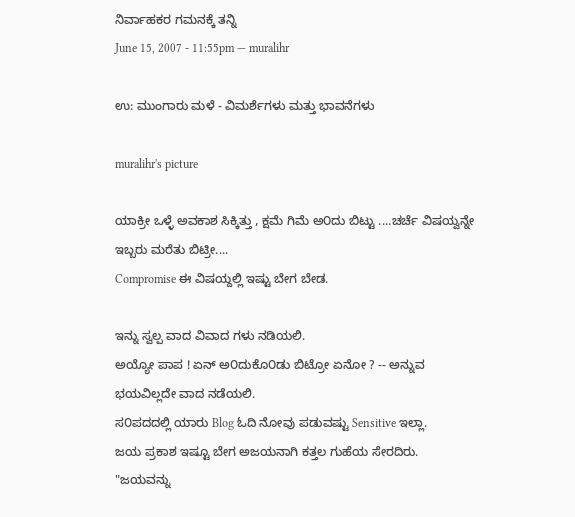ನಿರ್ವಾಹಕರ ಗಮನಕ್ಕೆ ತನ್ನಿ
June 15, 2007 - 11:55pm — muralihr

ಉ: ಮುಂಗಾರು ಮಳೆ - ವಿಮರ್ಶೆಗಳು ಮತ್ತು ಭಾವನೆಗಳು

muralihr's picture

ಯಾಕ್ರೀ ಒಳ್ಳೆ ಅವಕಾಶ ಸಿಕ್ಕಿತ್ತು , ಕ್ಷಮೆ ಗಿಮೆ ಅ೦ದು ಬಿಟ್ಟು ....ಚರ್ಚೆ ವಿಷಯ್ವನ್ನೇ ಇಬ್ಬರು ಮರೆತು ಬಿಟ್ರೀ....
Compromise ಈ ವಿಷಯ್ದಲ್ಲಿ ಇಷ್ಟು ಬೇಗ ಬೇಡ.

ಇನ್ನು ಸ್ವಲ್ಪ ವಾದ ವಿವಾದ ಗಳು ನಡಿಯಲಿ.
ಅಯ್ಯೋ ಪಾಪ ! ಏನ್ ಅ೦ದುಕೊ೦ಡು ಬಿಟ್ರೋ ಏನೋ ? -- ಅನ್ನುವ ಭಯವಿಲ್ಲದೇ ವಾದ ನಡೆಯಲಿ.
ಸ೦ಪದದಲ್ಲಿ ಯಾರು Blog ಓದಿ ನೋವು ಪಡುವಷ್ಟು Sensitive ಇಲ್ಲಾ.
ಜಯ ಪ್ರಕಾಶ ಇಷ್ಟೂ ಬೇಗ ಅಜಯನಾಗಿ ಕತ್ತಲ ಗುಹೆಯ ಸೇರದಿರು.
"ಜಯವನ್ನು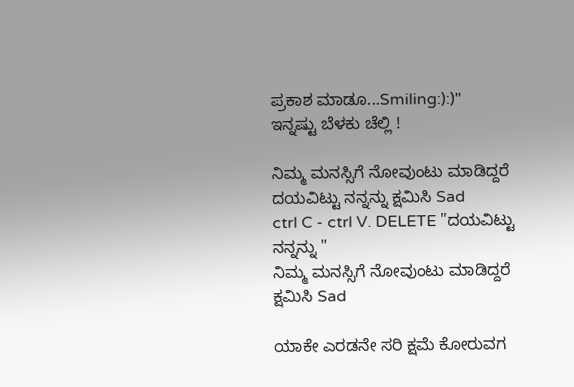ಪ್ರಕಾಶ ಮಾಡೂ...Smiling:):)"
ಇನ್ನಷ್ಟು ಬೆಳಕು ಚೆಲ್ಲಿ !

ನಿಮ್ಮ ಮನಸ್ಸಿಗೆ ನೋವುಂಟು ಮಾಡಿದ್ದರೆ ದಯವಿಟ್ಟು ನನ್ನನ್ನು ಕ್ಷಮಿಸಿ Sad
ctrl C - ctrl V. DELETE "ದಯವಿಟ್ಟು ನನ್ನನ್ನು "
ನಿಮ್ಮ ಮನಸ್ಸಿಗೆ ನೋವುಂಟು ಮಾಡಿದ್ದರೆ ಕ್ಷಮಿಸಿ Sad

ಯಾಕೇ ಎರಡನೇ ಸರಿ ಕ್ಷಮೆ ಕೋರುವಗ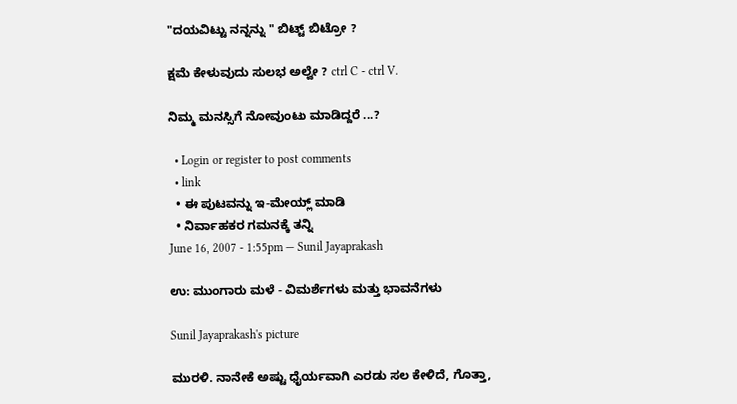"ದಯವಿಟ್ಟು ನನ್ನನ್ನು " ಬಿಟ್ಟ್ ಬಿಟ್ರೋ ?

ಕ್ಷಮೆ ಕೇಳುವುದು ಸುಲಭ ಅಲ್ವೇ ? ctrl C - ctrl V.

ನಿಮ್ಮ ಮನಸ್ಸಿಗೆ ನೋವುಂಟು ಮಾಡಿದ್ದರೆ ...?

  • Login or register to post comments
  • link
  • ಈ ಪುಟವನ್ನು ಇ-ಮೇಯ್ಲ್ ಮಾಡಿ
  • ನಿರ್ವಾಹಕರ ಗಮನಕ್ಕೆ ತನ್ನಿ
June 16, 2007 - 1:55pm — Sunil Jayaprakash

ಉ: ಮುಂಗಾರು ಮಳೆ - ವಿಮರ್ಶೆಗಳು ಮತ್ತು ಭಾವನೆಗಳು

Sunil Jayaprakash's picture

ಮುರಳಿ. ನಾನೇಕೆ ಅಷ್ಟು ಧೈರ್ಯವಾಗಿ ಎರಡು ಸಲ ಕೇಳಿದೆ, ಗೊತ್ತಾ,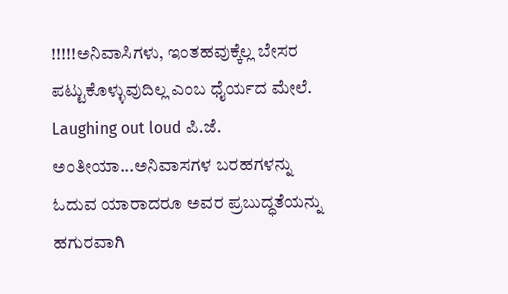!!!!!ಅನಿವಾಸಿಗಳು, ಇಂತಹವುಕ್ಕೆಲ್ಲ ಬೇಸರ ಪಟ್ಟುಕೊಳ್ಳುವುದಿಲ್ಲ ಎಂಬ ಧೈರ್ಯದ ಮೇಲೆ. Laughing out loud ಪಿ.ಜೆ. ಅಂತೀಯಾ...ಅನಿವಾಸಗಳ ಬರಹಗಳನ್ನು ಓದುವ ಯಾರಾದರೂ ಅವರ ಪ್ರಬುದ್ಧತೆಯನ್ನು ಹಗುರವಾಗಿ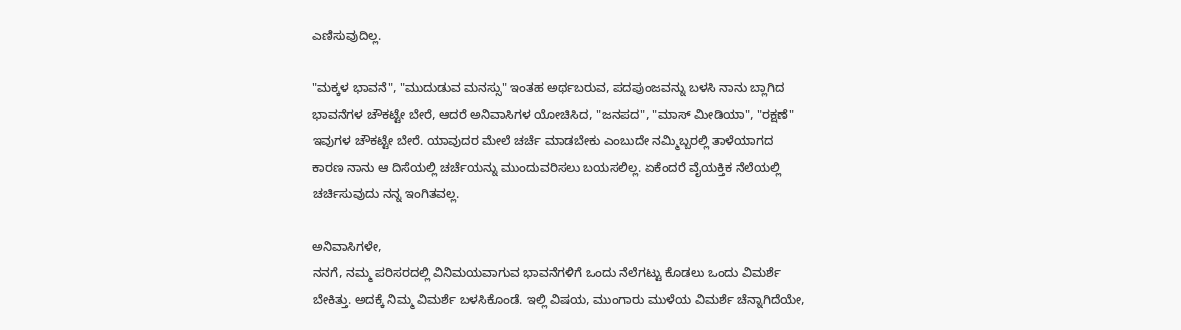ಎಣಿಸುವುದಿಲ್ಲ.

"ಮಕ್ಕಳ ಭಾವನೆ", "ಮುದುಡುವ ಮನಸ್ಸು" ಇಂತಹ ಅರ್ಥಬರುವ, ಪದಪುಂಜವನ್ನು ಬಳಸಿ ನಾನು ಬ್ಲಾಗಿದ ಭಾವನೆಗಳ ಚೌಕಟ್ಟೇ ಬೇರೆ, ಆದರೆ ಅನಿವಾಸಿಗಳ ಯೋಚಿಸಿದ, "ಜನಪದ", "ಮಾಸ್ ಮೀಡಿಯಾ", "ರಕ್ಷಣೆ" ಇವುಗಳ ಚೌಕಟ್ಟೇ ಬೇರೆ. ಯಾವುದರ ಮೇಲೆ ಚರ್ಚೆ ಮಾಡಬೇಕು ಎಂಬುದೇ ನಮ್ಮಿಬ್ಬರಲ್ಲಿ ತಾಳೆಯಾಗದ ಕಾರಣ ನಾನು ಆ ದಿಸೆಯಲ್ಲಿ ಚರ್ಚೆಯನ್ನು ಮುಂದುವರಿಸಲು ಬಯಸಲಿಲ್ಲ. ಏಕೆಂದರೆ ವೈಯಕ್ತಿಕ ನೆಲೆಯಲ್ಲಿ ಚರ್ಚಿಸುವುದು ನನ್ನ ಇಂಗಿತವಲ್ಲ.

ಅನಿವಾಸಿಗಳೇ,
ನನಗೆ, ನಮ್ಮ ಪರಿಸರದಲ್ಲಿ ವಿನಿಮಯವಾಗುವ ಭಾವನೆಗಳಿಗೆ ಒಂದು ನೆಲೆಗಟ್ಟು ಕೊಡಲು ಒಂದು ವಿಮರ್ಶೆ ಬೇಕಿತ್ತು. ಅದಕ್ಕೆ ನಿಮ್ಮ ವಿಮರ್ಶೆ ಬಳಸಿಕೊಂಡೆ. ಇಲ್ಲಿ ವಿಷಯ, ಮುಂಗಾರು ಮುಳೆಯ ವಿಮರ್ಶೆ ಚೆನ್ನಾಗಿದೆಯೇ,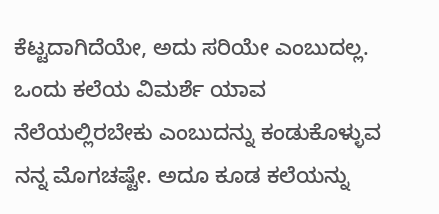ಕೆಟ್ಟದಾಗಿದೆಯೇ, ಅದು ಸರಿಯೇ ಎಂಬುದಲ್ಲ. ಒಂದು ಕಲೆಯ ವಿಮರ್ಶೆ ಯಾವ ನೆಲೆಯಲ್ಲಿರಬೇಕು ಎಂಬುದನ್ನು ಕಂಡುಕೊಳ್ಳುವ ನನ್ನ ಮೊಗಚಷ್ಟೇ. ಅದೂ ಕೂಡ ಕಲೆಯನ್ನು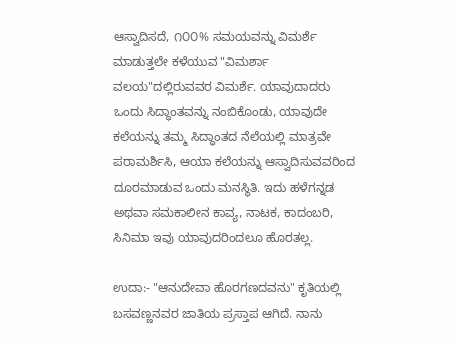ಆಸ್ವಾದಿಸದೆ, ೧೦೦% ಸಮಯವನ್ನು ವಿಮರ್ಶೆ ಮಾಡುತ್ತಲೇ ಕಳೆಯುವ "ವಿಮರ್ಶಾ ವಲಯ"ದಲ್ಲಿರುವವರ ವಿಮರ್ಶೆ. ಯಾವುದಾದರು ಒಂದು ಸಿದ್ಧಾಂತವನ್ನು ನಂಬಿಕೊಂಡು, ಯಾವುದೇ ಕಲೆಯನ್ನು ತಮ್ಮ ಸಿದ್ಧಾಂತದ ನೆಲೆಯಲ್ಲಿ ಮಾತ್ರವೇ ಪರಾಮರ್ಶಿಸಿ, ಆಯಾ ಕಲೆಯನ್ನು ಆಸ್ವಾದಿಸುವವರಿಂದ ದೂರಮಾಡುವ ಒಂದು ಮನಸ್ಥಿತಿ. ಇದು ಹಳೆಗನ್ನಡ ಅಥವಾ ಸಮಕಾಲೀನ ಕಾವ್ಯ, ನಾಟಕ, ಕಾದಂಬರಿ, ಸಿನಿಮಾ ಇವು ಯಾವುದರಿಂದಲೂ ಹೊರತಲ್ಲ.

ಉದಾ:- "ಆನುದೇವಾ ಹೊರಗಣದವನು" ಕೃತಿಯಲ್ಲಿ ಬಸವಣ್ಣನವರ ಜಾತಿಯ ಪ್ರಸ್ತಾಪ ಆಗಿದೆ. ನಾನು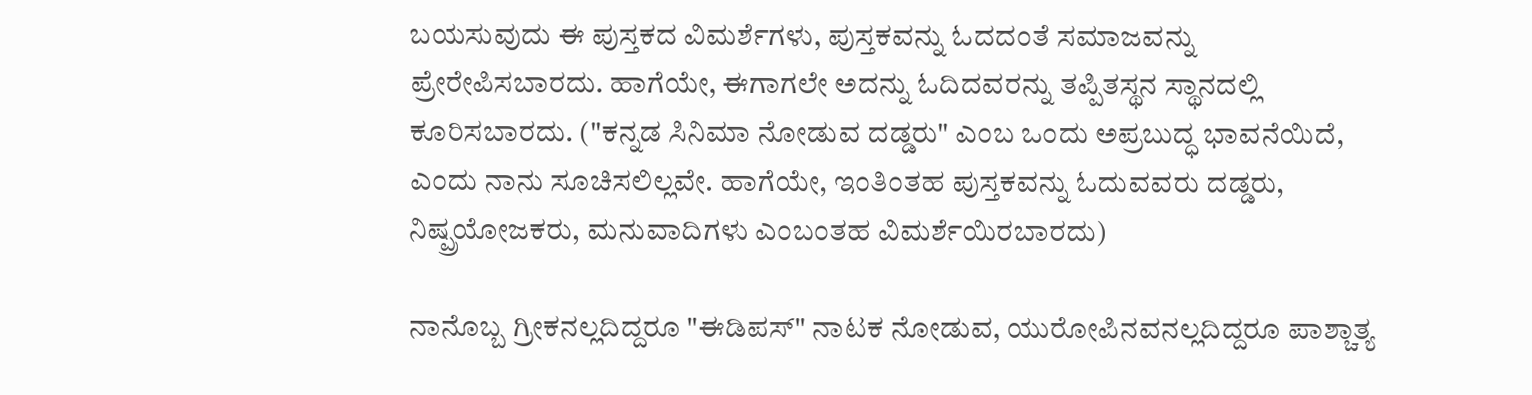ಬಯಸುವುದು ಈ ಪುಸ್ತಕದ ವಿಮರ್ಶೆಗಳು, ಪುಸ್ತಕವನ್ನು ಓದದಂತೆ ಸಮಾಜವನ್ನು ಪ್ರೇರೇಪಿಸಬಾರದು. ಹಾಗೆಯೇ, ಈಗಾಗಲೇ ಅದನ್ನು ಓದಿದವರನ್ನು ತಪ್ಪಿತಸ್ಥನ ಸ್ಥಾನದಲ್ಲಿ ಕೂರಿಸಬಾರದು. ("ಕನ್ನಡ ಸಿನಿಮಾ ನೋಡುವ ದಡ್ಡರು" ಎಂಬ ಒಂದು ಅಪ್ರಬುದ್ಧ ಭಾವನೆಯಿದೆ, ಎಂದು ನಾನು ಸೂಚಿಸಲಿಲ್ಲವೇ. ಹಾಗೆಯೇ, ಇಂತಿಂತಹ ಪುಸ್ತಕವನ್ನು ಓದುವವರು ದಡ್ಡರು, ನಿಷ್ಪ್ರಯೋಜಕರು, ಮನುವಾದಿಗಳು ಎಂಬಂತಹ ವಿಮರ್ಶೆಯಿರಬಾರದು)

ನಾನೊಬ್ಬ ಗ್ರೀಕನಲ್ಲದಿದ್ದರೂ "ಈಡಿಪಸ್" ನಾಟಕ ನೋಡುವ, ಯುರೋಪಿನವನಲ್ಲದಿದ್ದರೂ ಪಾಶ್ಚಾತ್ಯ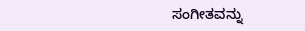ಸಂಗೀತವನ್ನು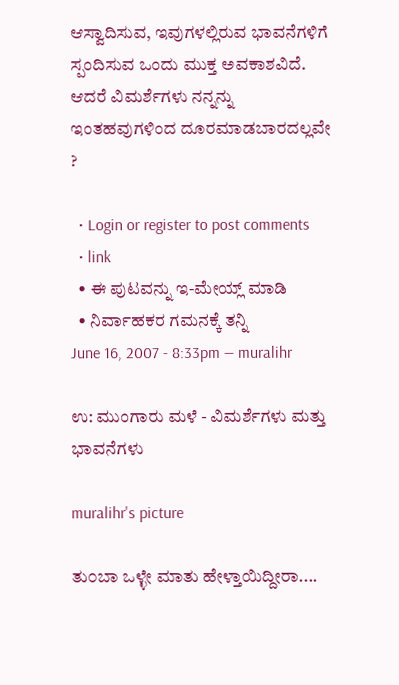ಆಸ್ವಾದಿಸುವ, ಇವುಗಳಲ್ಲಿರುವ ಭಾವನೆಗಳಿಗೆ ಸ್ಪಂದಿಸುವ ಒಂದು ಮುಕ್ತ ಅವಕಾಶವಿದೆ. ಆದರೆ ವಿಮರ್ಶೆಗಳು ನನ್ನನ್ನು ಇಂತಹವುಗಳಿಂದ ದೂರಮಾಡಬಾರದಲ್ಲವೇ ?

  • Login or register to post comments
  • link
  • ಈ ಪುಟವನ್ನು ಇ-ಮೇಯ್ಲ್ ಮಾಡಿ
  • ನಿರ್ವಾಹಕರ ಗಮನಕ್ಕೆ ತನ್ನಿ
June 16, 2007 - 8:33pm — muralihr

ಉ: ಮುಂಗಾರು ಮಳೆ - ವಿಮರ್ಶೆಗಳು ಮತ್ತು ಭಾವನೆಗಳು

muralihr's picture

ತು೦ಬಾ ಒಳ್ಳೇ ಮಾತು ಹೇಳ್ತಾಯಿದ್ದೀರಾ....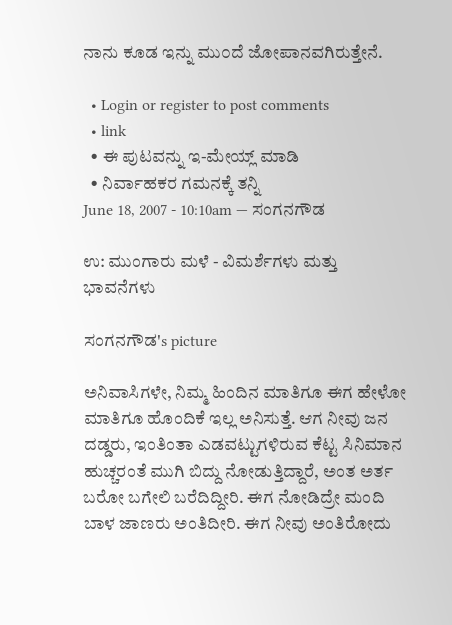ನಾನು ಕೂಡ ಇನ್ನು ಮು೦ದೆ ಜೋಪಾನವಗಿರುತ್ತೇನೆ.

  • Login or register to post comments
  • link
  • ಈ ಪುಟವನ್ನು ಇ-ಮೇಯ್ಲ್ ಮಾಡಿ
  • ನಿರ್ವಾಹಕರ ಗಮನಕ್ಕೆ ತನ್ನಿ
June 18, 2007 - 10:10am — ಸಂಗನಗೌಡ

ಉ: ಮುಂಗಾರು ಮಳೆ - ವಿಮರ್ಶೆಗಳು ಮತ್ತು ಭಾವನೆಗಳು

ಸಂಗನಗೌಡ's picture

ಅನಿವಾಸಿಗಳೇ, ನಿಮ್ಮ ಹಿಂದಿನ ಮಾತಿಗೂ ಈಗ ಹೇಳೋ ಮಾತಿಗೂ ಹೊಂದಿಕೆ ಇಲ್ಲ ಅನಿಸುತ್ತೆ. ಆಗ ನೀವು ಜನ ದಡ್ಡರು, ಇಂತಿಂತಾ ಎಡವಟ್ಟುಗಳಿರುವ ಕೆಟ್ಟ ಸಿನಿಮಾನ ಹುಚ್ಚರಂತೆ ಮುಗಿ ಬಿದ್ದು ನೋಡುತ್ತಿದ್ದಾರೆ, ಅಂತ ಅರ್ತ ಬರೋ ಬಗೇಲಿ ಬರೆದಿದ್ದೀರಿ. ಈಗ ನೋಡಿದ್ರೇ ಮಂದಿ ಬಾಳ ಜಾಣರು ಅಂತಿದೀರಿ. ಈಗ ನೀವು ಅಂತಿರೋದು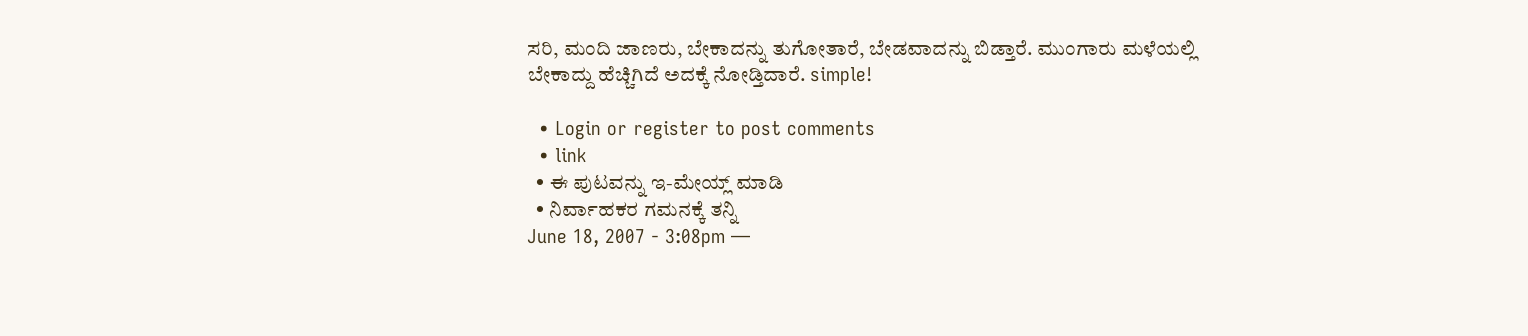ಸರಿ, ಮಂದಿ ಜಾಣರು, ಬೇಕಾದನ್ನು ತುಗೋತಾರೆ, ಬೇಡವಾದನ್ನು ಬಿಡ್ತಾರೆ. ಮುಂಗಾರು ಮಳೆಯಲ್ಲಿ ಬೇಕಾದ್ದು ಹೆಚ್ಚಿಗಿದೆ ಅದಕ್ಕೆ ನೋಡ್ತಿದಾರೆ. simple!

  • Login or register to post comments
  • link
  • ಈ ಪುಟವನ್ನು ಇ-ಮೇಯ್ಲ್ ಮಾಡಿ
  • ನಿರ್ವಾಹಕರ ಗಮನಕ್ಕೆ ತನ್ನಿ
June 18, 2007 - 3:08pm —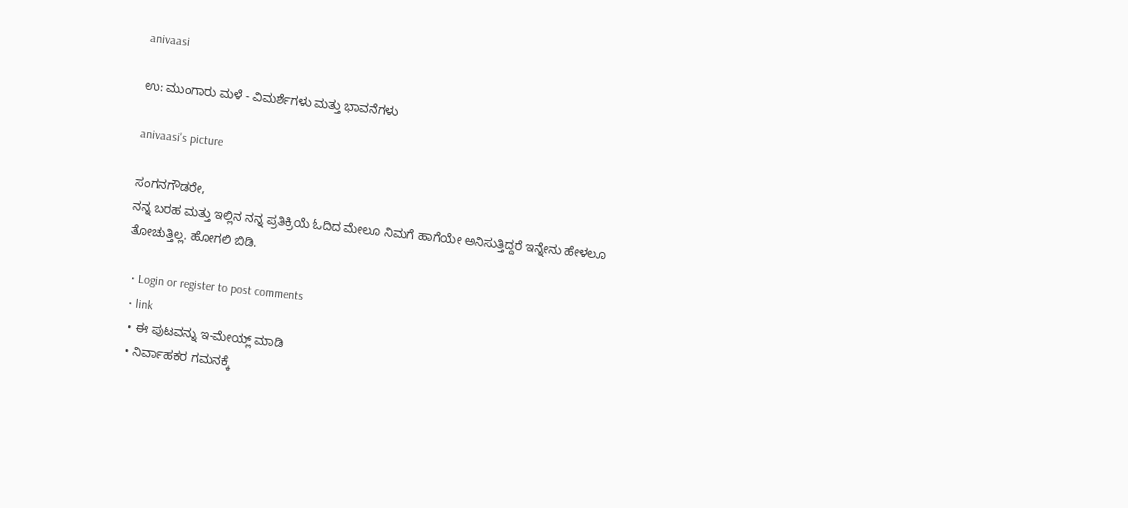anivaasi

ಉ: ಮುಂಗಾರು ಮಳೆ - ವಿಮರ್ಶೆಗಳು ಮತ್ತು ಭಾವನೆಗಳು

anivaasi's picture

ಸಂಗನಗೌಡರೇ,
ನನ್ನ ಬರಹ ಮತ್ತು ಇಲ್ಲಿನ ನನ್ನ ಪ್ರತಿಕ್ರಿಯೆ ಓದಿದ ಮೇಲೂ ನಿಮಗೆ ಹಾಗೆಯೇ ಅನಿಸುತ್ತಿದ್ದರೆ ಇನ್ನೇನು ಹೇಳಲೂ ತೋಚುತ್ತಿಲ್ಲ. ಹೋಗಲಿ ಬಿಡಿ.

  • Login or register to post comments
  • link
  • ಈ ಪುಟವನ್ನು ಇ-ಮೇಯ್ಲ್ ಮಾಡಿ
  • ನಿರ್ವಾಹಕರ ಗಮನಕ್ಕೆ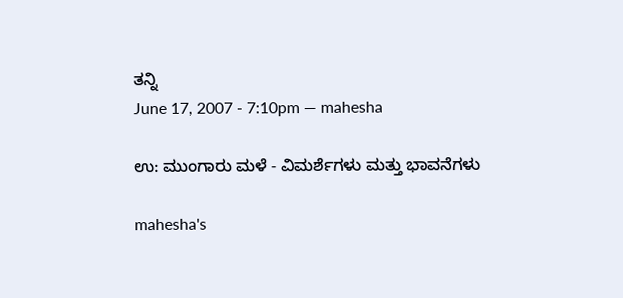ತನ್ನಿ
June 17, 2007 - 7:10pm — mahesha

ಉ: ಮುಂಗಾರು ಮಳೆ - ವಿಮರ್ಶೆಗಳು ಮತ್ತು ಭಾವನೆಗಳು

mahesha's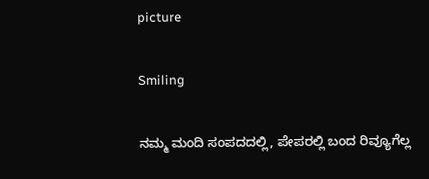picture

Smiling

ನಮ್ಮ ಮಂದಿ ಸಂಪದದಲ್ಲಿ, ಪೇಪರಲ್ಲಿ ಬಂದ ರಿವ್ಯೂಗೆಲ್ಲ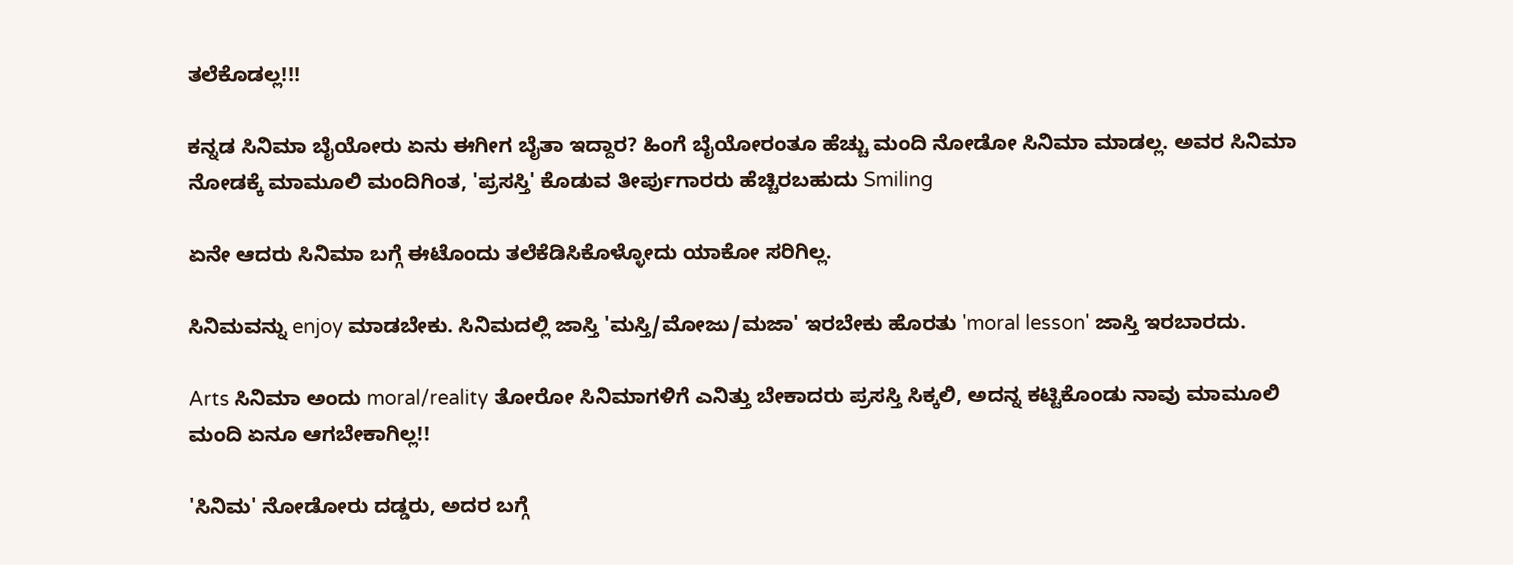ತಲೆಕೊಡಲ್ಲ!!!

ಕನ್ನಡ ಸಿನಿಮಾ ಬೈಯೋರು ಏನು ಈಗೀಗ ಬೈತಾ ಇದ್ದಾರ? ಹಿಂಗೆ ಬೈಯೋರಂತೂ ಹೆಚ್ಚು ಮಂದಿ ನೋಡೋ ಸಿನಿಮಾ ಮಾಡಲ್ಲ. ಅವರ ಸಿನಿಮಾ ನೋಡಕ್ಕೆ ಮಾಮೂಲಿ ಮಂದಿಗಿಂತ, 'ಪ್ರಸಸ್ತಿ' ಕೊಡುವ ತೀರ್ಪುಗಾರರು ಹೆಚ್ಚಿರಬಹುದು Smiling

ಏನೇ ಆದರು ಸಿನಿಮಾ ಬಗ್ಗೆ ಈಟೊಂದು ತಲೆಕೆಡಿಸಿಕೊಳ್ಳೋದು ಯಾಕೋ ಸರಿಗಿಲ್ಲ.

ಸಿನಿಮವನ್ನು enjoy ಮಾಡಬೇಕು. ಸಿನಿಮದಲ್ಲಿ ಜಾಸ್ತಿ 'ಮಸ್ತಿ/ಮೋಜು/ಮಜಾ' ಇರಬೇಕು ಹೊರತು 'moral lesson' ಜಾಸ್ತಿ ಇರಬಾರದು.

Arts ಸಿನಿಮಾ ಅಂದು moral/reality ತೋರೋ ಸಿನಿಮಾಗಳಿಗೆ ಎನಿತ್ತು ಬೇಕಾದರು ಪ್ರಸಸ್ತಿ ಸಿಕ್ಕಲಿ, ಅದನ್ನ ಕಟ್ಟಿಕೊಂಡು ನಾವು ಮಾಮೂಲಿ ಮಂದಿ ಏನೂ ಆಗಬೇಕಾಗಿಲ್ಲ!!

'ಸಿನಿಮ' ನೋಡೋರು ದಡ್ಡರು, ಅದರ ಬಗ್ಗೆ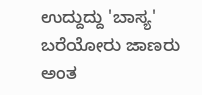ಉದ್ದುದ್ದು 'ಬಾಸ್ಯ' ಬರೆಯೋರು ಜಾಣರು ಅಂತ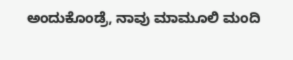ಅಂದುಕೊಂಡ್ರೆ, ನಾವು ಮಾಮೂಲಿ ಮಂದಿ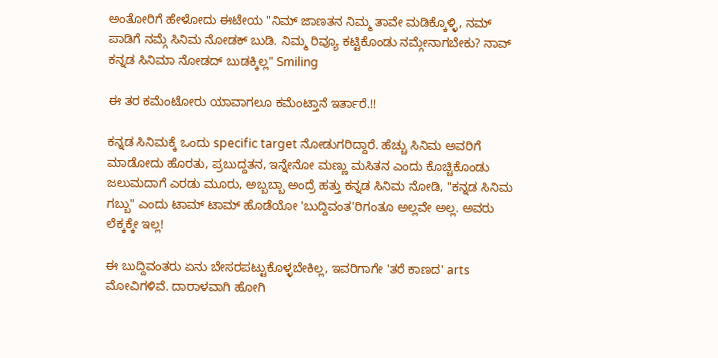ಅಂತೋರಿಗೆ ಹೇಳೋದು ಈಟೇಯ "ನಿಮ್ ಜಾಣತನ ನಿಮ್ಮ ತಾವೇ ಮಡಿಕ್ಕೊಳ್ಳಿ, ನಮ್ ಪಾಡಿಗೆ ನಮ್ಗೆ ಸಿನಿಮ ನೋಡಕ್ ಬುಡಿ. ನಿಮ್ಮ ರಿವ್ಯೂ ಕಟ್ಟಿಕೊಂಡು ನಮ್ಗೇನಾಗಬೇಕು? ನಾವ್ ಕನ್ನಡ ಸಿನಿಮಾ ನೋಡದ್ ಬುಡಕ್ಕಿಲ್ಲ" Smiling

ಈ ತರ ಕಮೆಂಟೋರು ಯಾವಾಗಲೂ ಕಮೆಂಟ್ತಾನೆ ಇರ್ತಾರೆ.!!

ಕನ್ನಡ ಸಿನಿಮಕ್ಕೆ ಒಂದು specific target ನೋಡುಗರಿದ್ದಾರೆ. ಹೆಚ್ಚು ಸಿನಿಮ ಅವರಿಗೆ ಮಾಡೋದು ಹೊರತು, ಪ್ರಬುದ್ದತನ, ಇನ್ನೇನೋ ಮಣ್ಣು ಮಸಿತನ ಎಂದು ಕೊಚ್ಚಿಕೊಂಡು ಜಲುಮದಾಗೆ ಎರಡು ಮೂರು, ಅಬ್ಬಬ್ಬಾ ಅಂದ್ರೆ ಹತ್ತು ಕನ್ನಡ ಸಿನಿಮ ನೋಡಿ, "ಕನ್ನಡ ಸಿನಿಮ ಗಬ್ಬು" ಎಂದು ಟಾಮ್ ಟಾಮ್ ಹೊಡೆಯೋ 'ಬುದ್ದಿವಂತ'ರಿಗಂತೂ ಅಲ್ಲವೇ ಅಲ್ಲ. ಅವರು ಲೆಕ್ಕಕ್ಕೇ ಇಲ್ಲ!

ಈ ಬುದ್ದಿವಂತರು ಏನು ಬೇಸರಪಟ್ಟುಕೊಳ್ಳಬೇಕಿಲ್ಲ, ಇವರಿಗಾಗೇ 'ತರೆ ಕಾಣದ' arts ಮೋವಿಗಳಿವೆ. ದಾರಾಳವಾಗಿ ಹೋಗಿ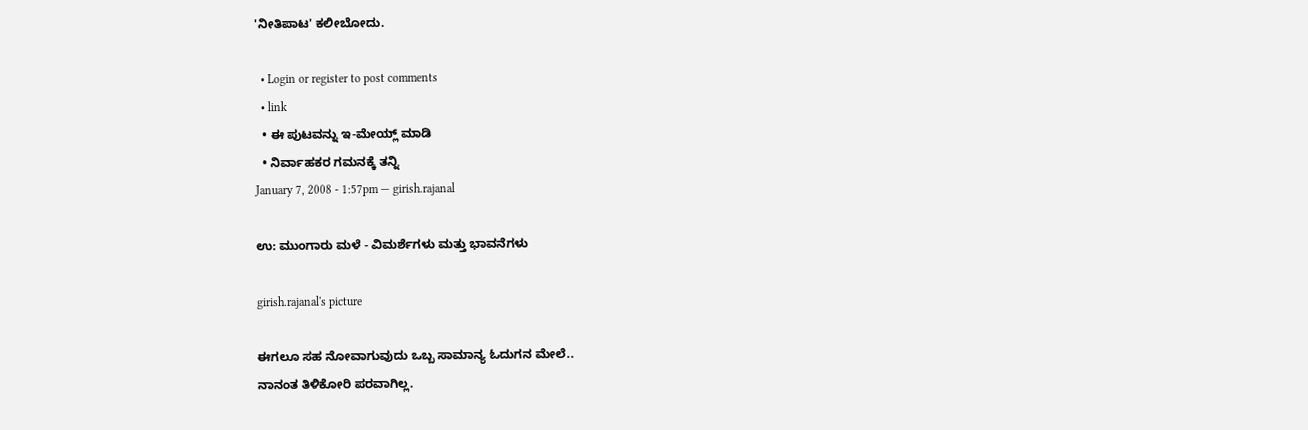'ನೀತಿಪಾಟ' ಕಲೀಬೋದು.

  • Login or register to post comments
  • link
  • ಈ ಪುಟವನ್ನು ಇ-ಮೇಯ್ಲ್ ಮಾಡಿ
  • ನಿರ್ವಾಹಕರ ಗಮನಕ್ಕೆ ತನ್ನಿ
January 7, 2008 - 1:57pm — girish.rajanal

ಉ: ಮುಂಗಾರು ಮಳೆ - ವಿಮರ್ಶೆಗಳು ಮತ್ತು ಭಾವನೆಗಳು

girish.rajanal's picture

ಈಗಲೂ ಸಹ ನೋವಾಗುವುದು ಒಬ್ಬ ಸಾಮಾನ್ಯ ಓದುಗನ ಮೇಲೆ..
ನಾನಂತ ತಿಳಿಕೋರಿ ಪರವಾಗಿಲ್ಲ.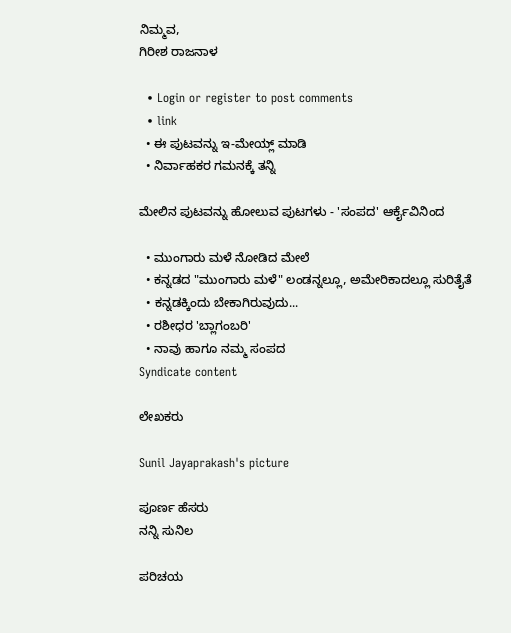ನಿಮ್ಮವ,
ಗಿರೀಶ ರಾಜನಾಳ

  • Login or register to post comments
  • link
  • ಈ ಪುಟವನ್ನು ಇ-ಮೇಯ್ಲ್ ಮಾಡಿ
  • ನಿರ್ವಾಹಕರ ಗಮನಕ್ಕೆ ತನ್ನಿ

ಮೇಲಿನ ಪುಟವನ್ನು ಹೋಲುವ ಪುಟಗಳು - 'ಸಂಪದ' ಆರ್ಕೈವಿನಿಂದ

  • ಮುಂಗಾರು ಮಳೆ ನೋಡಿದ ಮೇಲೆ
  • ಕನ್ನಡದ "ಮುಂಗಾರು ಮಳೆ" ಲಂಡನ್ನಲ್ಲೂ, ಅಮೇರಿಕಾದಲ್ಲೂ ಸುರಿತೈತೆ
  • ಕನ್ನಡಕ್ಕಿಂದು ಬೇಕಾಗಿರುವುದು...
  • ರಶೀಧರ 'ಬ್ಲಾಗಂಬರಿ'
  • ನಾವು ಹಾಗೂ ನಮ್ಮ ಸಂಪದ
Syndicate content

ಲೇಖಕರು

Sunil Jayaprakash's picture

ಪೂರ್ಣ ಹೆಸರು
ನನ್ನಿ ಸುನಿಲ

ಪರಿಚಯ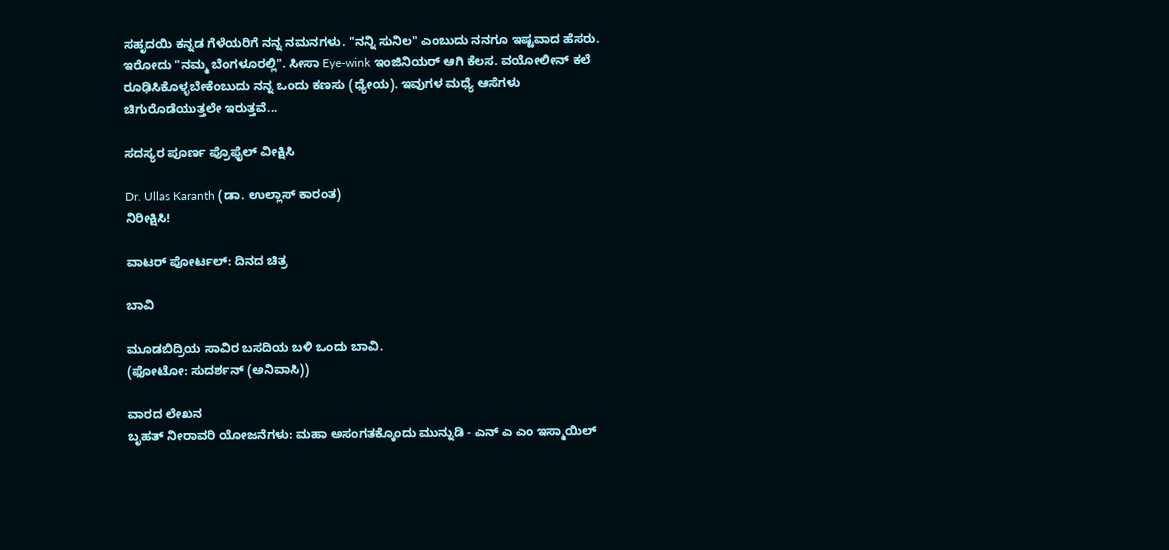ಸಹೃದಯಿ ಕನ್ನಡ ಗೆಳೆಯರಿಗೆ ನನ್ನ ನಮನಗಳು. "ನನ್ನಿ ಸುನಿಲ" ಎಂಬುದು ನನಗೂ ಇಷ್ಟವಾದ ಹೆಸರು. ಇರೋದು "ನಮ್ಮ ಬೆಂಗಳೂರಲ್ಲಿ". ಸೀಸಾ Eye-wink ಇಂಜಿನಿಯರ್ ಆಗಿ ಕೆಲಸ. ವಯೋಲೀನ್ ಕಲೆ ರೂಢಿಸಿಕೊಳ್ಳಬೇಕೆಂಬುದು ನನ್ನ ಒಂದು ಕಣಸು (ಧ್ಯೇಯ). ಇವುಗಳ ಮಧ್ಯೆ ಆಸೆಗಳು ಚಿಗುರೊಡೆಯುತ್ತಲೇ ಇರುತ್ತವೆ...

ಸದಸ್ಯರ ಪೂರ್ಣ ಪ್ರೊಫೈಲ್ ವೀಕ್ಷಿಸಿ

Dr. Ullas Karanth (ಡಾ. ಉಲ್ಲಾಸ್ ಕಾರಂತ)
ನಿರೀಕ್ಷಿಸಿ!

ವಾಟರ್ ಪೋರ್ಟಲ್: ದಿನದ ಚಿತ್ರ

ಬಾವಿ

ಮೂಡಬಿದ್ರಿಯ ಸಾವಿರ ಬಸದಿಯ ಬಳಿ ಒಂದು ಬಾವಿ.
(ಫೋಟೋ: ಸುದರ್ಶನ್ (ಅನಿವಾಸಿ))

ವಾರದ ಲೇಖನ
ಬೃಹತ್ ನೀರಾವರಿ ಯೋಜನೆಗಳು: ಮಹಾ ಅಸಂಗತಕ್ಕೊಂದು ಮುನ್ನುಡಿ - ಎನ್ ಎ ಎಂ ಇಸ್ಮಾಯಿಲ್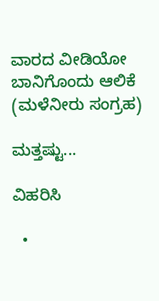ವಾರದ ವೀಡಿಯೋ
ಬಾನಿಗೊಂದು ಆಲಿಕೆ (ಮಳೆನೀರು ಸಂಗ್ರಹ)

ಮತ್ತಷ್ಟು...

ವಿಹರಿಸಿ

  •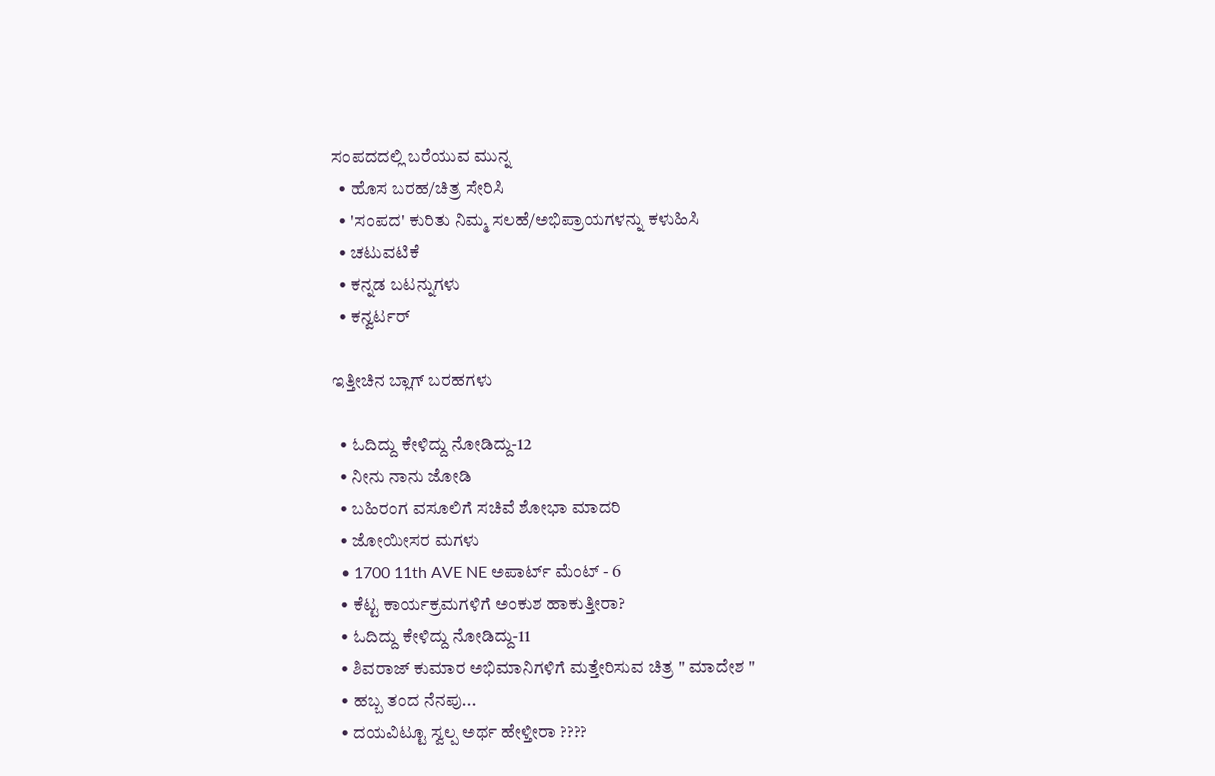ಸಂಪದದಲ್ಲಿ ಬರೆಯುವ ಮುನ್ನ
  • ಹೊಸ ಬರಹ/ಚಿತ್ರ ಸೇರಿಸಿ
  • 'ಸಂಪದ' ಕುರಿತು ನಿಮ್ಮ ಸಲಹೆ/ಅಭಿಪ್ರಾಯಗಳನ್ನು ಕಳುಹಿಸಿ
  • ಚಟುವಟಿಕೆ
  • ಕನ್ನಡ ಬಟನ್ನುಗಳು
  • ಕನ್ವರ್ಟರ್

ಇತ್ತೀಚಿನ ಬ್ಲಾಗ್ ಬರಹಗಳು

  • ಓದಿದ್ದು ಕೇಳಿದ್ದು ನೋಡಿದ್ದು-12
  • ನೀನು ನಾನು ಜೋಡಿ
  • ಬಹಿರಂಗ ವಸೂಲಿಗೆ ಸಚಿವೆ ಶೋಭಾ ಮಾದರಿ
  • ಜೋಯೀಸರ ಮಗಳು
  • 1700 11th AVE NE ಅಪಾರ್ಟ್ ಮೆಂಟ್ - 6
  • ಕೆಟ್ಟ ಕಾರ್ಯಕ್ರಮಗಳಿಗೆ ಅಂಕುಶ ಹಾಕುತ್ತೀರಾ?
  • ಓದಿದ್ದು ಕೇಳಿದ್ದು ನೋಡಿದ್ದು-11
  • ಶಿವರಾಜ್ ಕುಮಾರ ಅಭಿಮಾನಿಗಳಿಗೆ ಮತ್ತೇರಿಸುವ ಚಿತ್ರ " ಮಾದೇಶ "
  • ಹಬ್ಬ ತಂದ ನೆನಪು...
  • ದಯವಿಟ್ಟೂ ಸ್ವಲ್ಪ ಅರ್ಥ ಹೇಳ್ತೀರಾ ????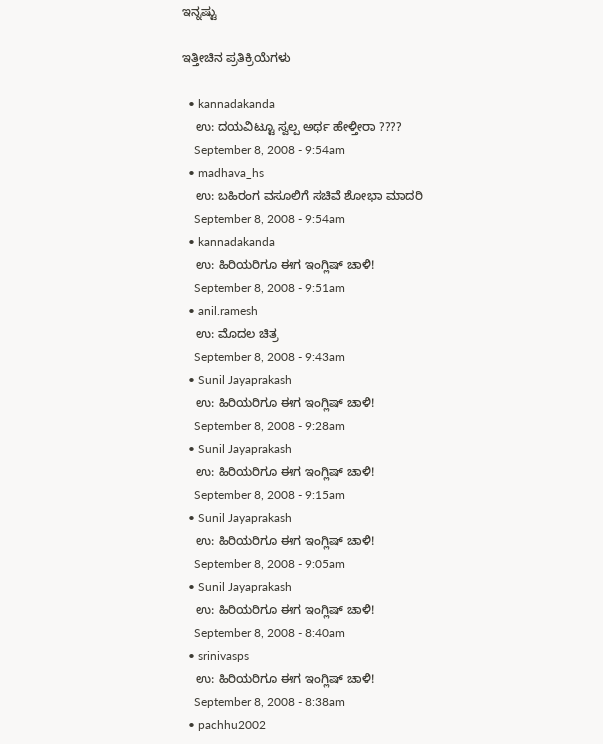ಇನ್ನಷ್ಟು

ಇತ್ತೀಚಿನ ಪ್ರತಿಕ್ರಿಯೆಗಳು

  • kannadakanda
    ಉ: ದಯವಿಟ್ಟೂ ಸ್ವಲ್ಪ ಅರ್ಥ ಹೇಳ್ತೀರಾ ????
    September 8, 2008 - 9:54am
  • madhava_hs
    ಉ: ಬಹಿರಂಗ ವಸೂಲಿಗೆ ಸಚಿವೆ ಶೋಭಾ ಮಾದರಿ
    September 8, 2008 - 9:54am
  • kannadakanda
    ಉ: ಹಿರಿಯರಿಗೂ ಈಗ ಇಂಗ್ಲಿಷ್ ಚಾಳಿ!
    September 8, 2008 - 9:51am
  • anil.ramesh
    ಉ: ಮೊದಲ ಚಿತ್ರ
    September 8, 2008 - 9:43am
  • Sunil Jayaprakash
    ಉ: ಹಿರಿಯರಿಗೂ ಈಗ ಇಂಗ್ಲಿಷ್ ಚಾಳಿ!
    September 8, 2008 - 9:28am
  • Sunil Jayaprakash
    ಉ: ಹಿರಿಯರಿಗೂ ಈಗ ಇಂಗ್ಲಿಷ್ ಚಾಳಿ!
    September 8, 2008 - 9:15am
  • Sunil Jayaprakash
    ಉ: ಹಿರಿಯರಿಗೂ ಈಗ ಇಂಗ್ಲಿಷ್ ಚಾಳಿ!
    September 8, 2008 - 9:05am
  • Sunil Jayaprakash
    ಉ: ಹಿರಿಯರಿಗೂ ಈಗ ಇಂಗ್ಲಿಷ್ ಚಾಳಿ!
    September 8, 2008 - 8:40am
  • srinivasps
    ಉ: ಹಿರಿಯರಿಗೂ ಈಗ ಇಂಗ್ಲಿಷ್ ಚಾಳಿ!
    September 8, 2008 - 8:38am
  • pachhu2002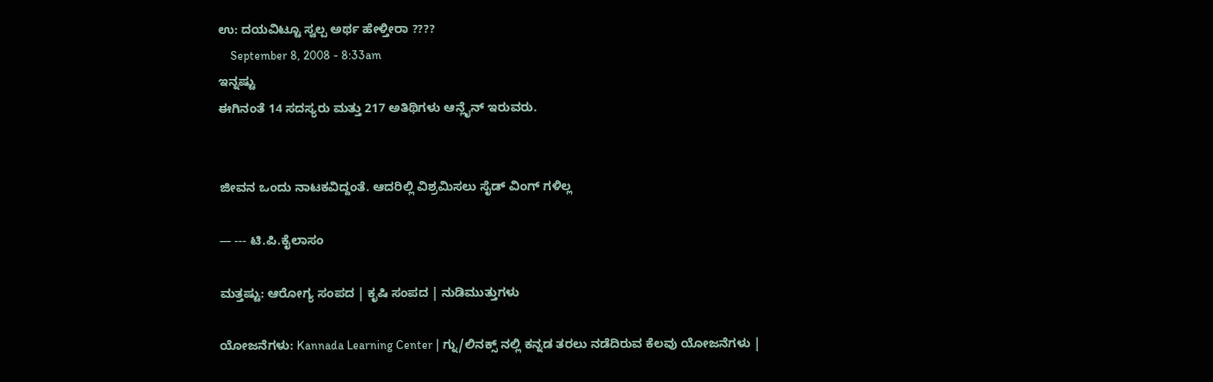ಉ: ದಯವಿಟ್ಟೂ ಸ್ವಲ್ಪ ಅರ್ಥ ಹೇಳ್ತೀರಾ ????
    September 8, 2008 - 8:33am
ಇನ್ನಷ್ಟು
ಈಗಿನಂತೆ 14 ಸದಸ್ಯರು ಮತ್ತು 217 ಅತಿಥಿಗಳು ಆನ್ಲೈನ್ ಇರುವರು.


ಜೀವನ ಒಂದು ನಾಟಕವಿದ್ದಂತೆ. ಆದರಿಲ್ಲಿ ವಿಶ್ರಮಿಸಲು ಸೈಡ್ ವಿಂಗ್ ಗಳಿಲ್ಲ

— --- ಟಿ.ಪಿ.ಕೈಲಾಸಂ

ಮತ್ತಷ್ಟು: ಆರೋಗ್ಯ ಸಂಪದ | ಕೃಷಿ ಸಂಪದ | ನುಡಿಮುತ್ತುಗಳು

ಯೋಜನೆಗಳು: Kannada Learning Center | ಗ್ನು/ಲಿನಕ್ಸ್ ನಲ್ಲಿ ಕನ್ನಡ ತರಲು ನಡೆದಿರುವ ಕೆಲವು ಯೋಜನೆಗಳು |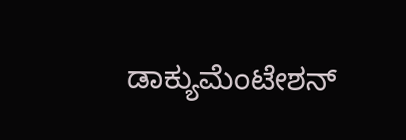ಡಾಕ್ಯುಮೆಂಟೇಶನ್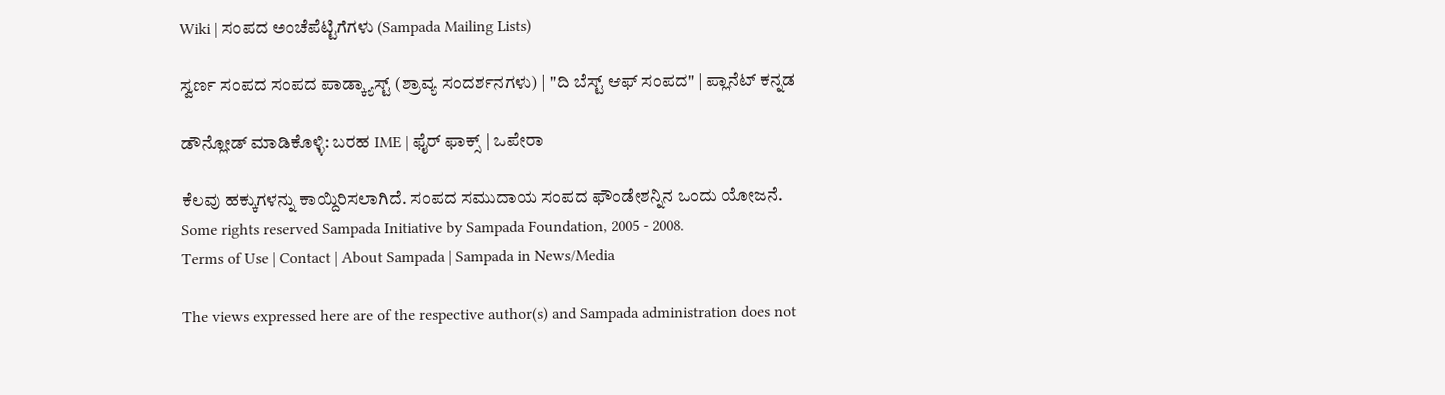Wiki | ಸಂಪದ ಅಂಚೆಪೆಟ್ಟಿಗೆಗಳು (Sampada Mailing Lists)

ಸ್ವರ್ಣ ಸಂಪದ ಸಂಪದ ಪಾಡ್ಕ್ಯಾಸ್ಟ್ (ಶ್ರಾವ್ಯ ಸಂದರ್ಶನಗಳು) | "ದಿ ಬೆಸ್ಟ್ ಆಫ್ ಸಂಪದ" | ಪ್ಲಾನೆಟ್ ಕನ್ನಡ

ಡೌನ್ಲೋಡ್ ಮಾಡಿಕೊಳ್ಳಿ: ಬರಹ IME | ಫೈರ್ ಫಾಕ್ಸ್ | ಒಪೇರಾ

ಕೆಲವು ಹಕ್ಕುಗಳನ್ನು ಕಾಯ್ದಿರಿಸಲಾಗಿದೆ. ಸಂಪದ ಸಮುದಾಯ ಸಂಪದ ಫೌಂಡೇಶನ್ನಿನ ಒಂದು ಯೋಜನೆ.
Some rights reserved Sampada Initiative by Sampada Foundation, 2005 - 2008.
Terms of Use | Contact | About Sampada | Sampada in News/Media

The views expressed here are of the respective author(s) and Sampada administration does not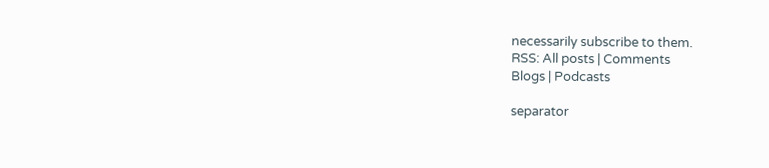necessarily subscribe to them.
RSS: All posts | Comments
Blogs | Podcasts

separator